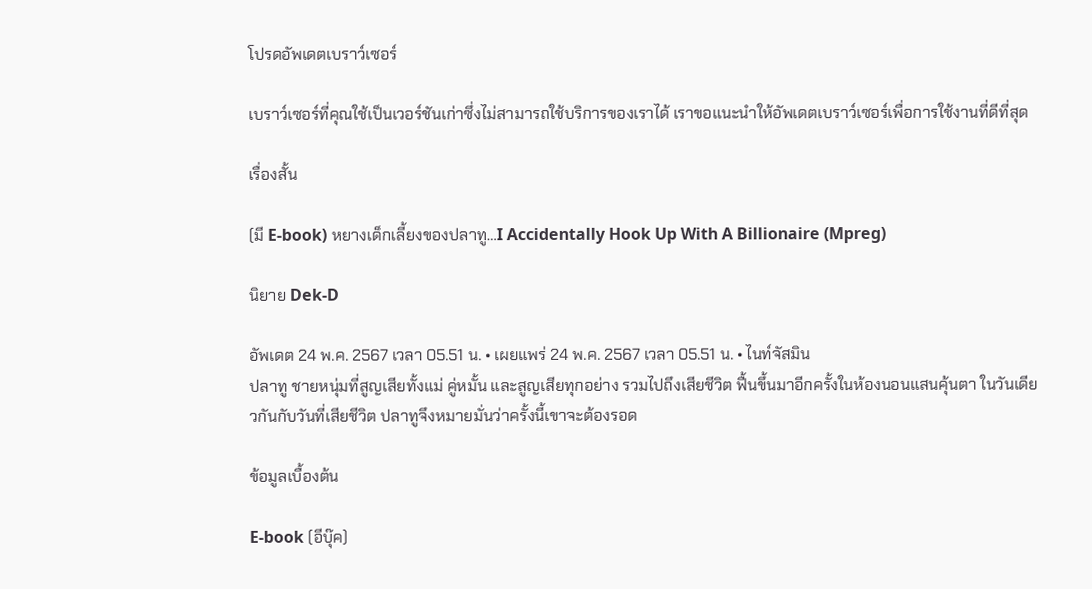โปรดอัพเดตเบราว์เซอร์

เบราว์เซอร์ที่คุณใช้เป็นเวอร์ชันเก่าซึ่งไม่สามารถใช้บริการของเราได้ เราขอแนะนำให้อัพเดตเบราว์เซอร์เพื่อการใช้งานที่ดีที่สุด

เรื่องสั้น

(มี E-book) หยางเด็กเลี้ยงของปลาทู…I Accidentally Hook Up With A Billionaire (Mpreg)

นิยาย Dek-D

อัพเดต 24 พ.ค. 2567 เวลา 05.51 น. • เผยแพร่ 24 พ.ค. 2567 เวลา 05.51 น. • ไนท์จัสมิน
ปลาทู ชายหนุ่มที่สูญเสียทั้งแม่ คู่หมั้น และสูญเสียทุกอย่าง รวมไปถึงเสียชีวิต ฟื้นขึ้นมาอีกครั้งในห้องนอนแสนคุ้นตา ในวันเดียวกันกับวันที่เสียชีวิต ปลาทูจึงหมายมั่นว่าครั้งนี้เขาจะต้องรอด

ข้อมูลเบื้องต้น

E-book (อีบุ๊ค)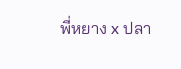พี่หยาง x ปลา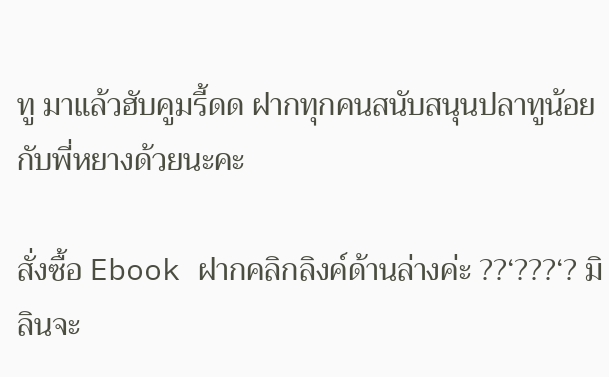ทู มาแล้วฮับคูมรี้ดด ฝากทุกคนสนับสนุนปลาทูน้อยกับพี่หยางด้วยนะคะ

สั่งซื้อ Ebook ฝากคลิกลิงค์ด้านล่างค่ะ ??‘???‘? มิลินจะ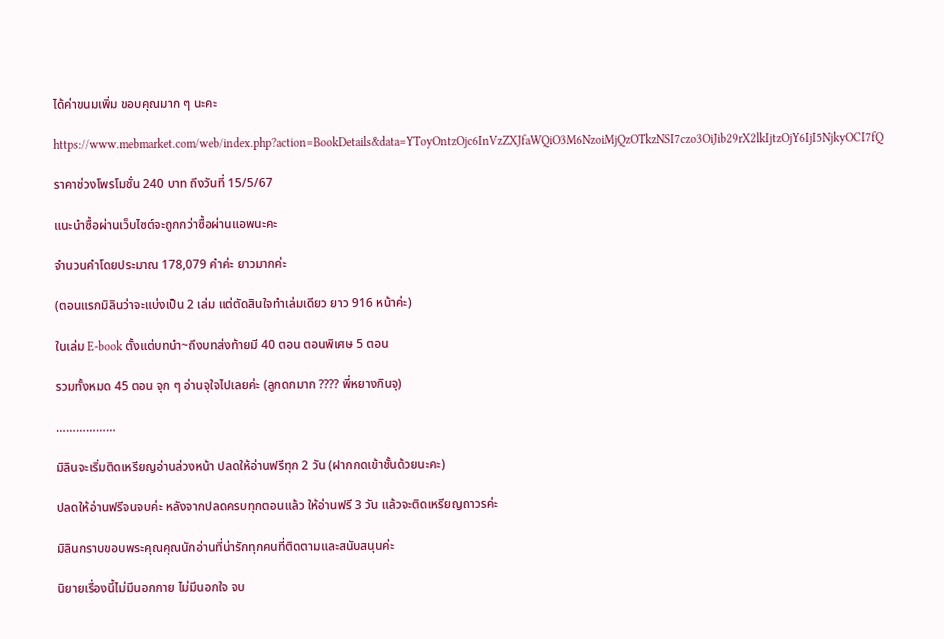ได้ค่าขนมเพิ่ม ขอบคุณมาก ๆ นะคะ

https://www.mebmarket.com/web/index.php?action=BookDetails&data=YToyOntzOjc6InVzZXJfaWQiO3M6NzoiMjQzOTkzNSI7czo3OiJib29rX2lkIjtzOjY6IjI5NjkyOCI7fQ

ราคาช่วงโพรโมชั่น 240 บาท ถึงวันที่ 15/5/67

แนะนำซื้อผ่านเว็บไซต์จะถูกกว่าซื้อผ่านแอพนะคะ

จำนวนคำโดยประมาณ 178,079 คำค่ะ ยาวมากค่ะ

(ตอนแรกมิลินว่าจะแบ่งเป็น 2 เล่ม แต่ตัดสินใจทำเล่มเดียว ยาว 916 หน้าค่ะ)

ในเล่ม E-book ตั้งแต่บทนำ~ถึงบทส่งท้ายมี 40 ตอน ตอนพิเศษ 5 ตอน

รวมทั้งหมด 45 ตอน จุก ๆ อ่านจุใจไปเลยค่ะ (ลูกดกมาก ???? พี่หยางกินจุ)

………………

มิลินจะเริ่มติดเหรียญอ่านล่วงหน้า ปลดให้อ่านฟรีทุก 2 วัน (ฝากกดเข้าชั้นด้วยนะคะ)

ปลดให้อ่านฟรีจนจบค่ะ หลังจากปลดครบทุกตอนแล้ว ให้อ่านฟรี 3 วัน แล้วจะติดเหรียญถาวรค่ะ

มิลินกราบขอบพระคุณคุณนักอ่านที่น่ารักทุกคนที่ติดตามและสนับสนุนค่ะ

นิยายเรื่องนี้ไม่มีนอกกาย ไม่มีนอกใจ จบ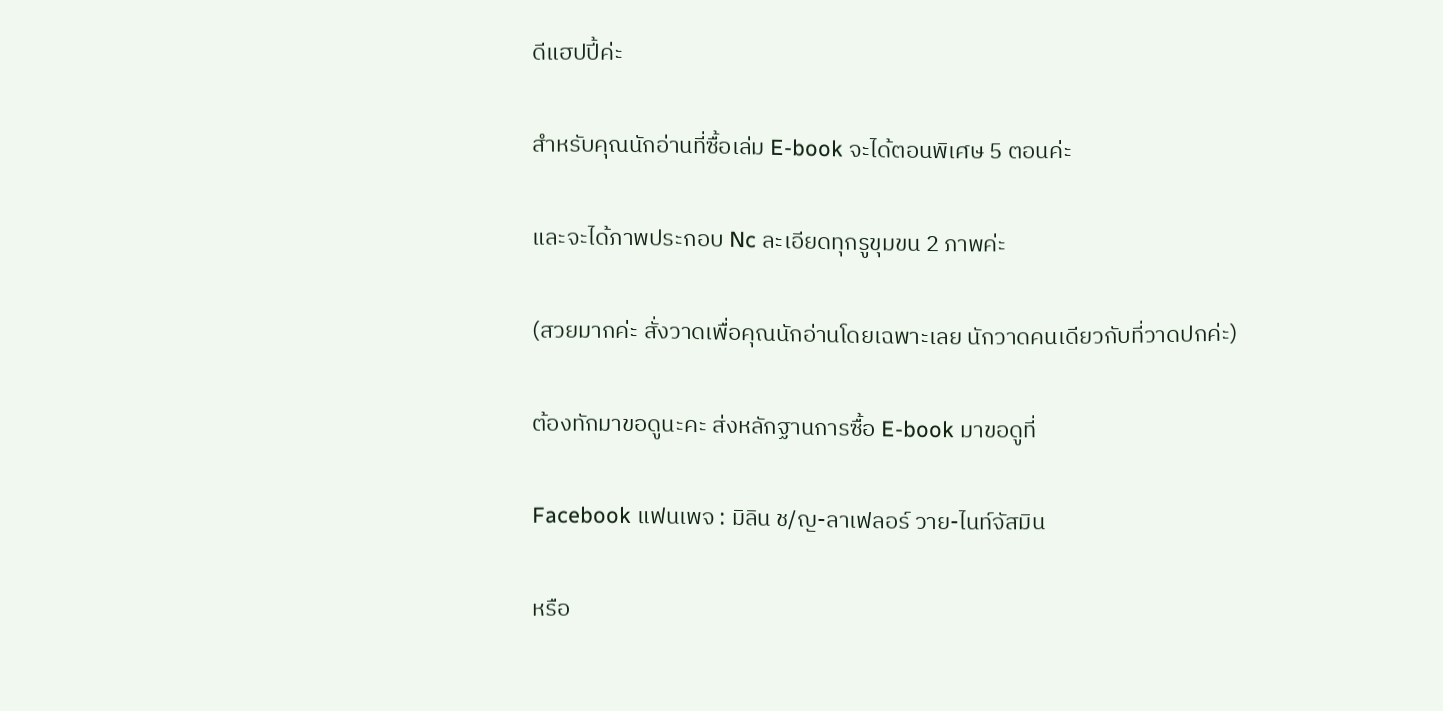ดีแฮปปี้ค่ะ

สำหรับคุณนักอ่านที่ซื้อเล่ม E-book จะได้ตอนพิเศษ 5 ตอนค่ะ

และจะได้ภาพประกอบ Nc ละเอียดทุกรูขุมขน 2 ภาพค่ะ

(สวยมากค่ะ สั่งวาดเพื่อคุณนักอ่านโดยเฉพาะเลย นักวาดคนเดียวกับที่วาดปกค่ะ)

ต้องทักมาขอดูนะคะ ส่งหลักฐานการซื้อ E-book มาขอดูที่

Facebook แฟนเพจ : มิลิน ช/ญ-ลาเฟลอร์ วาย-ไนท์จัสมิน

หรือ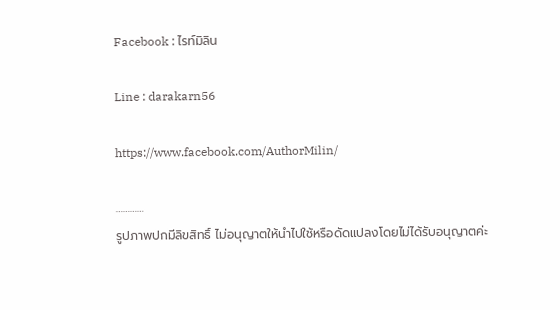Facebook : ไรท์มิลิน

Line : darakarn56

https://www.facebook.com/AuthorMilin/

…………
รูปภาพปกมีลิขสิทธิ์ ไม่อนุญาตให้นำไปใช้หรือดัดแปลงโดยไม่ได้รับอนุญาตค่ะ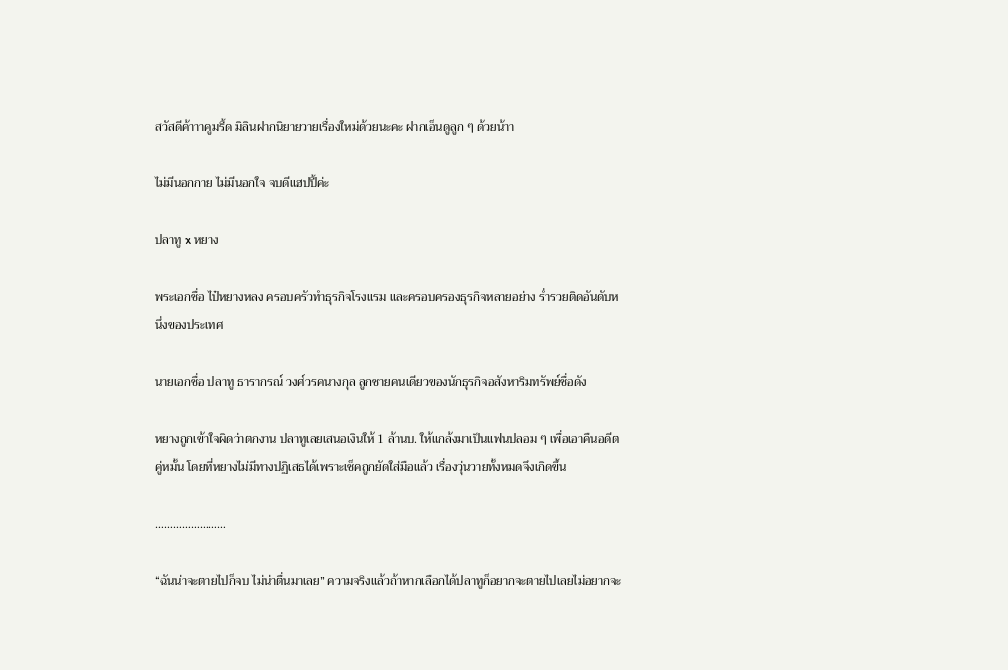สวัสดีค้าาาคูมรี้ด มิลินฝากนิยายวายเรื่องใหม่ด้วยนะคะ ฝากเอ็นดูลูก ๆ ด้วยน้าา

ไม่มีนอกกาย ไม่มีนอกใจ จบดีแฮปปี้ค่ะ

ปลาทู x หยาง

พระเอกชื่อ ไป๋หยางหลง ครอบครัวทำธุรกิจโรงแรม และครอบครองธุรกิจหลายอย่าง ร่ำรวยติดอันดับหนึ่งของประเทศ

นายเอกชื่อ ปลาทู ธารากรณ์ วงศ์วรคนางกุล ลูกชายคนเดียวของนักธุรกิจอสังหาริมทรัพย์ชื่อดัง

หยางถูกเข้าใจผิดว่าตกงาน ปลาทูเลยเสนอเงินให้ 1 ล้านบ. ให้แกล้งมาเป็นแฟนปลอม ๆ เพื่อเอาคืนอดีตคู่หมั้น โดยที่หยางไม่มีทางปฏิเสธได้เพราะเช็คถูกยัดใส่มือแล้ว เรื่องวุ่นวายทั้งหมดจึงเกิดขึ้น

……………………

“ฉันน่าจะตายไปก็จบ ไม่น่าตื่นมาเลย” ความจริงแล้วถ้าหากเลือกได้ปลาทูก็อยากจะตายไปเลยไม่อยากจะ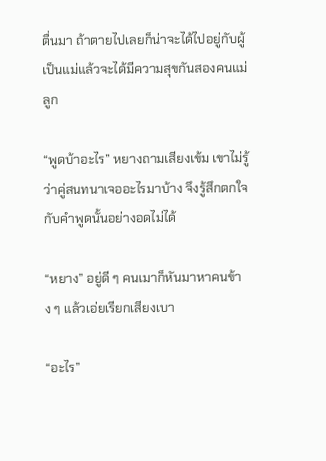ตื่นมา ถ้าตายไปเลยก็น่าจะได้ไปอยู่กับผู้เป็นแม่แล้วจะได้มีความสุขกันสองคนแม่ลูก

“พูดบ้าอะไร” หยางถามเสียงเข้ม เขาไม่รู้ว่าคู่สนทนาเจออะไรมาบ้าง จึงรู้สึกตกใจกับคำพูดนั้นอย่างอดไม่ได้

“หยาง” อยู่ดี ๆ คนเมาก็หันมาหาคนข้าง ๆ แล้วเอ่ยเรียกเสียงเบา

“อะไร”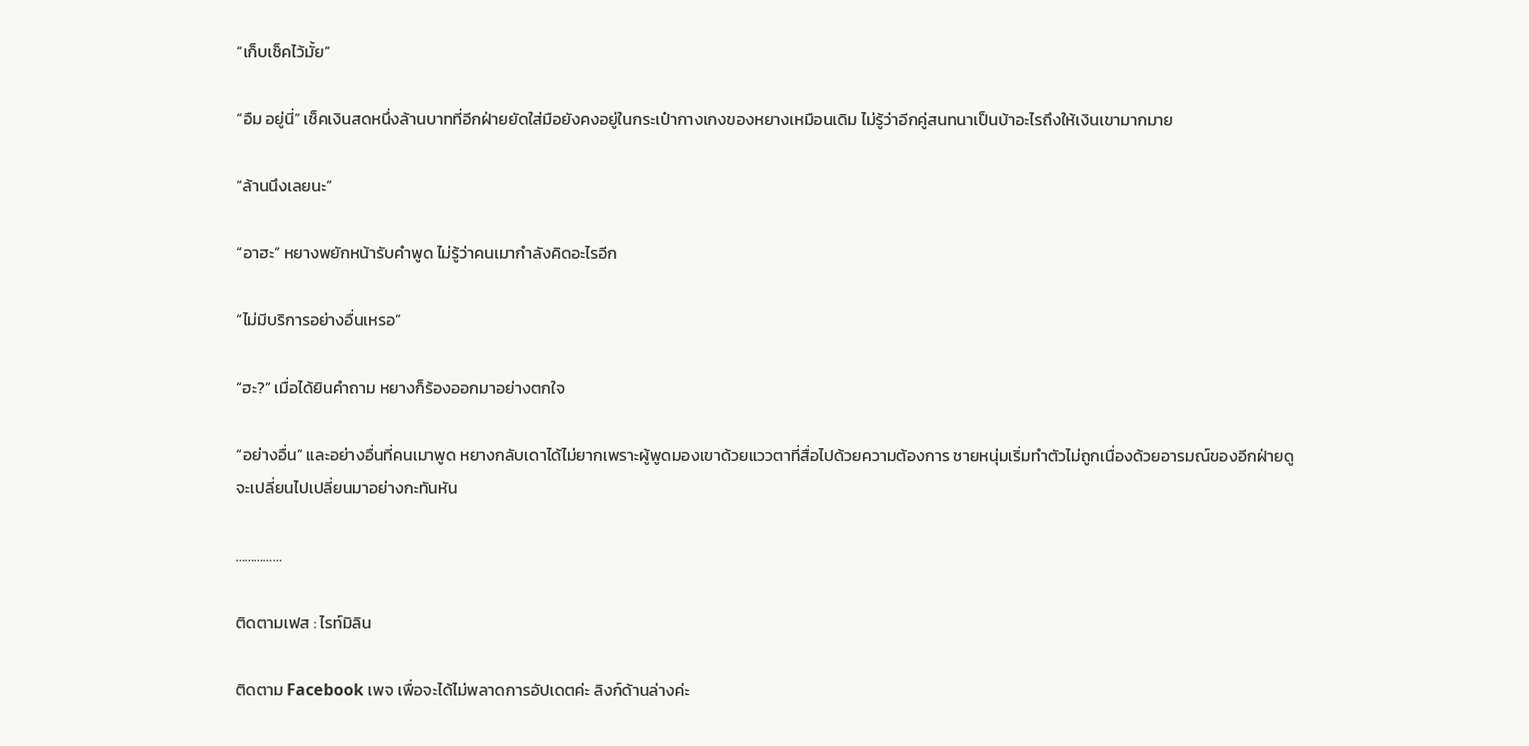“เก็บเช็คไว้มั้ย”

“อืม อยู่นี่” เช็คเงินสดหนึ่งล้านบาทที่อีกฝ่ายยัดใส่มือยังคงอยู่ในกระเป๋ากางเกงของหยางเหมือนเดิม ไม่รู้ว่าอีกคู่สนทนาเป็นบ้าอะไรถึงให้เงินเขามากมาย

“ล้านนึงเลยนะ”

“อาฮะ” หยางพยักหน้ารับคำพูด ไม่รู้ว่าคนเมากำลังคิดอะไรอีก

“ไม่มีบริการอย่างอื่นเหรอ”

“ฮะ?” เมื่อได้ยินคำถาม หยางก็ร้องออกมาอย่างตกใจ

“อย่างอื่น” และอย่างอื่นที่คนเมาพูด หยางกลับเดาได้ไม่ยากเพราะผู้พูดมองเขาด้วยแววตาที่สื่อไปด้วยความต้องการ ชายหนุ่มเริ่มทำตัวไม่ถูกเนื่องด้วยอารมณ์ของอีกฝ่ายดูจะเปลี่ยนไปเปลี่ยนมาอย่างกะทันหัน

……………

ติดตามเฟส : ไรท์มิลิน

ติดตาม Facebook เพจ เพื่อจะได้ไม่พลาดการอัปเดตค่ะ ลิงก์ด้านล่างค่ะ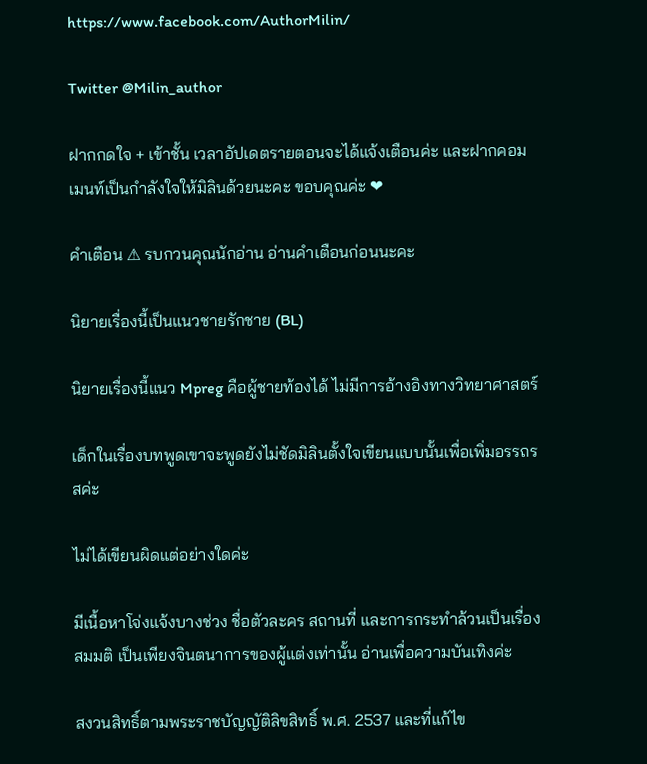https://www.facebook.com/AuthorMilin/

Twitter @Milin_author

ฝากกดใจ + เข้าชั้น เวลาอัปเดตรายตอนจะได้แจ้งเตือนค่ะ และฝากคอมเมนท์เป็นกำลังใจให้มิลินด้วยนะคะ ขอบคุณค่ะ ❤

คำเตือน ⚠ รบกวนคุณนักอ่าน อ่านคำเตือนก่อนนะคะ

นิยายเรื่องนี้เป็นแนวชายรักชาย (BL)

นิยายเรื่องนี้แนว Mpreg คือผู้ชายท้องได้ ไม่มีการอ้างอิงทางวิทยาศาสตร์

เด็กในเรื่องบทพูดเขาจะพูดยังไม่ชัดมิลินตั้งใจเขียนแบบนั้นเพื่อเพิ่มอรรถรสค่ะ

ไม่ได้เขียนผิดแต่อย่างใดค่ะ

มีเนื้อหาโจ่งแจ้งบางช่วง ชื่อตัวละคร สถานที่ และการกระทำล้วนเป็นเรื่องสมมติ เป็นเพียงจินตนาการของผู้แต่งเท่านั้น อ่านเพื่อความบันเทิงค่ะ

สงวนสิทธิ์ตามพระราชบัญญัติลิขสิทธิ์ พ.ศ. 2537 และที่แก้ไข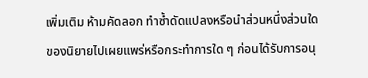เพิ่มเติม ห้ามคัดลอก ทำซ้ำดัดแปลงหรือนำส่วนหนึ่งส่วนใดของนิยายไปเผยแพร่หรือกระทำการใด ๆ ก่อนได้รับการอนุ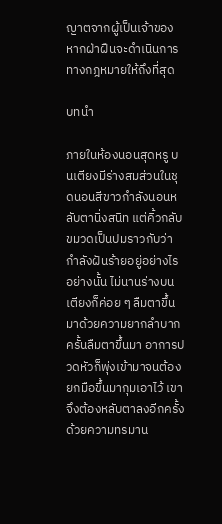ญาตจากผู้เป็นเจ้าของ หากฝ่าฝืนจะดำเนินการทางกฎหมายให้ถึงที่สุด

บทนำ

ภายในห้องนอนสุดหรู บนเตียงมีร่างสมส่วนในชุดนอนสีขาวกำลังนอนหลับตานิ่งสนิท แต่คิ้วกลับขมวดเป็นปมราวกับว่ากำลังฝันร้ายอยู่อย่างไรอย่างนั้น ไม่นานร่างบนเตียงก็ค่อย ๆ ลืมตาขึ้นมาด้วยความยากลำบาก ครั้นลืมตาขึ้นมา อาการปวดหัวก็พุ่งเข้ามาจนต้องยกมือขึ้นมากุมเอาไว้ เขาจึงต้องหลับตาลงอีกครั้งด้วยความทรมาน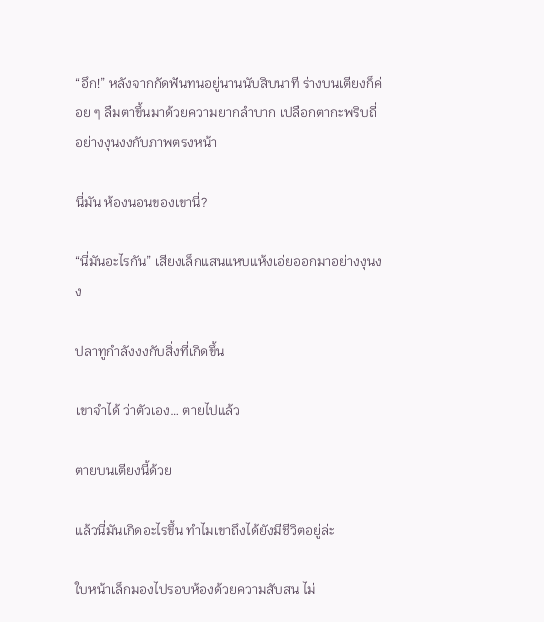“อึก!” หลังจากกัดฟันทนอยู่นานนับสิบนาที ร่างบนเตียงก็ค่อย ๆ ลืมตาขึ้นมาด้วยความยากลำบาก เปลือกตากะพริบถี่อย่างงุนงงกับภาพตรงหน้า

นี่มัน ห้องนอนของเขานี่?

“นี่มันอะไรกัน” เสียงเล็กแสนแหบแห้งเอ่ยออกมาอย่างงุนงง

ปลาทูกำลังงงกับสิ่งที่เกิดขึ้น

เขาจำได้ ว่าตัวเอง… ตายไปแล้ว

ตายบนเตียงนี้ด้วย

แล้วนี่มันเกิดอะไรขึ้น ทำไมเขาถึงได้ยังมีชีวิตอยู่ล่ะ

ใบหน้าเล็กมองไปรอบห้องด้วยความสับสน ไม่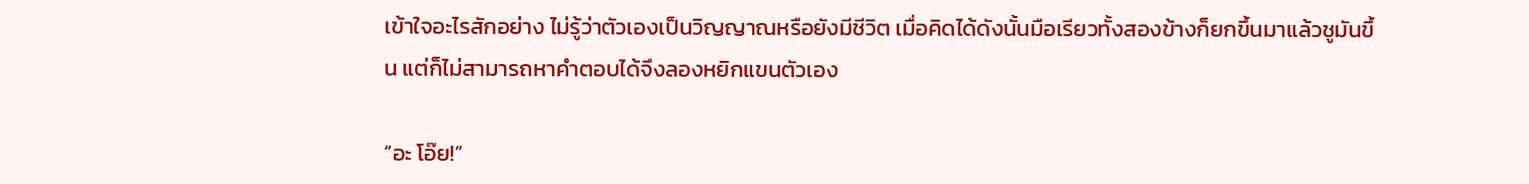เข้าใจอะไรสักอย่าง ไม่รู้ว่าตัวเองเป็นวิญญาณหรือยังมีชีวิต เมื่อคิดได้ดังนั้นมือเรียวทั้งสองข้างก็ยกขึ้นมาแล้วชูมันขึ้น แต่ก็ไม่สามารถหาคำตอบได้จึงลองหยิกแขนตัวเอง

“อะ โอ๊ย!”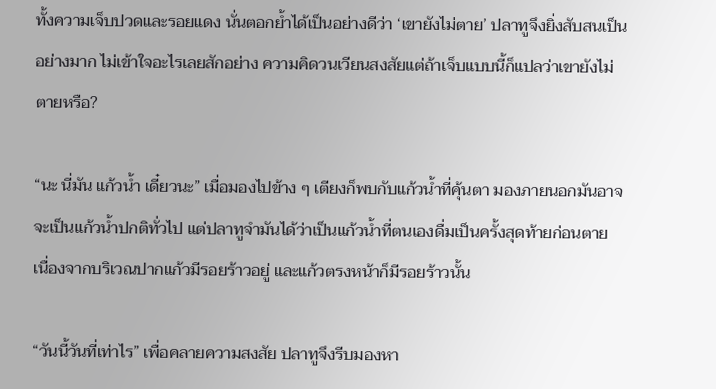ทั้งความเจ็บปวดและรอยแดง นั่นตอกย้ำได้เป็นอย่างดีว่า ‘เขายังไม่ตาย’ ปลาทูจึงยิ่งสับสนเป็นอย่างมาก ไม่เข้าใจอะไรเลยสักอย่าง ความคิดวนเวียนสงสัยแต่ถ้าเจ็บแบบนี้ก็แปลว่าเขายังไม่ตายหรือ?

“นะ นี่มัน แก้วน้ำ เดี๋ยวนะ” เมื่อมองไปข้าง ๆ เตียงก็พบกับแก้วน้ำที่คุ้นตา มองภายนอกมันอาจจะเป็นแก้วน้ำปกติทั่วไป แต่ปลาทูจำมันได้ว่าเป็นแก้วน้ำที่ตนเองดื่มเป็นครั้งสุดท้ายก่อนตาย เนื่องจากบริเวณปากแก้วมีรอยร้าวอยู่ และแก้วตรงหน้าก็มีรอยร้าวนั้น

“วันนี้วันที่เท่าไร” เพื่อคลายความสงสัย ปลาทูจึงรีบมองหา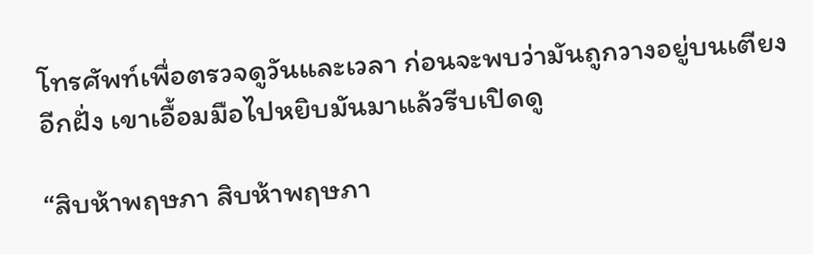โทรศัพท์เพื่อตรวจดูวันและเวลา ก่อนจะพบว่ามันถูกวางอยู่บนเตียงอีกฝั่ง เขาเอื้อมมือไปหยิบมันมาแล้วรีบเปิดดู

“สิบห้าพฤษภา สิบห้าพฤษภา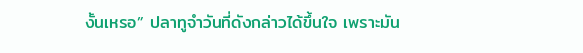งั้นเหรอ” ปลาทูจำวันที่ดังกล่าวได้ขึ้นใจ เพราะมัน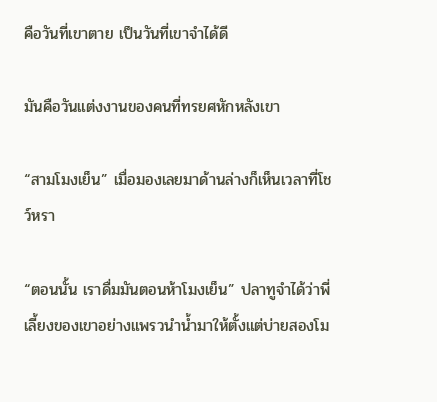คือวันที่เขาตาย เป็นวันที่เขาจำได้ดี

มันคือวันแต่งงานของคนที่ทรยศหักหลังเขา

“สามโมงเย็น” เมื่อมองเลยมาด้านล่างก็เห็นเวลาที่โชว์หรา

“ตอนนั้น เราดื่มมันตอนห้าโมงเย็น” ปลาทูจำได้ว่าพี่เลี้ยงของเขาอย่างแพรวนำน้ำมาให้ตั้งแต่บ่ายสองโม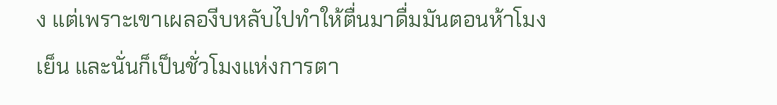ง แต่เพราะเขาเผลองีบหลับไปทำให้ตื่นมาดื่มมันตอนห้าโมงเย็น และนั่นก็เป็นชั่วโมงแห่งการตา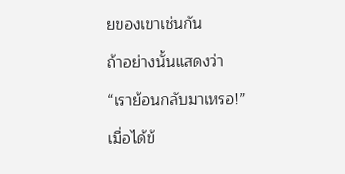ยของเขาเช่นกัน

ถ้าอย่างนั้นแสดงว่า

“เราย้อนกลับมาเหรอ!”

เมื่อได้ข้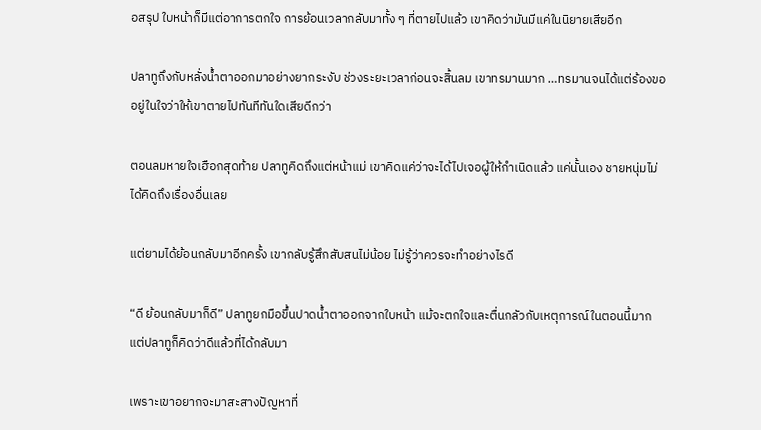อสรุป ใบหน้าก็มีแต่อาการตกใจ การย้อนเวลากลับมาทั้ง ๆ ที่ตายไปแล้ว เขาคิดว่ามันมีแค่ในนิยายเสียอีก

ปลาทูถึงกับหลั่งน้ำตาออกมาอย่างยากระงับ ช่วงระยะเวลาก่อนจะสิ้นลม เขาทรมานมาก …ทรมานจนได้แต่ร้องขออยู่ในใจว่าให้เขาตายไปทันทีทันใดเสียดีกว่า

ตอนลมหายใจเฮือกสุดท้าย ปลาทูคิดถึงแต่หน้าแม่ เขาคิดแค่ว่าจะได้ไปเจอผู้ให้กำเนิดแล้ว แค่นั้นเอง ชายหนุ่มไม่ได้คิดถึงเรื่องอื่นเลย

แต่ยามได้ย้อนกลับมาอีกครั้ง เขากลับรู้สึกสับสนไม่น้อย ไม่รู้ว่าควรจะทำอย่างไรดี

“ดี ย้อนกลับมาก็ดี” ปลาทูยกมือขึ้นปาดน้ำตาออกจากใบหน้า แม้จะตกใจและตื่นกลัวกับเหตุการณ์ในตอนนี้มาก แต่ปลาทูก็คิดว่าดีแล้วที่ได้กลับมา

เพราะเขาอยากจะมาสะสางปัญหาที่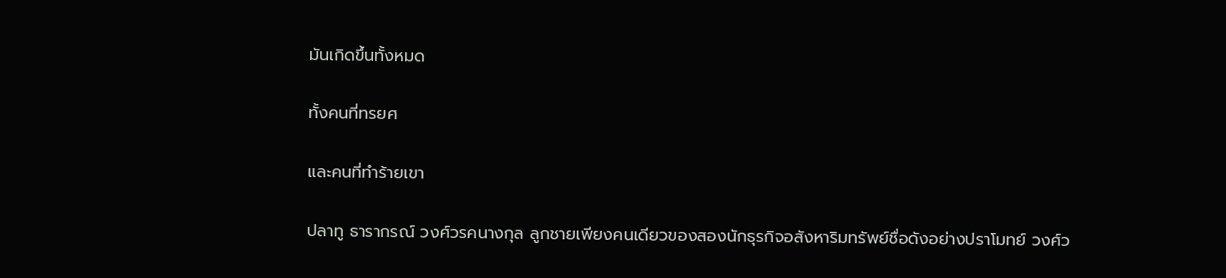มันเกิดขึ้นทั้งหมด

ทั้งคนที่ทรยศ

และคนที่ทำร้ายเขา

ปลาทู ธารากรณ์ วงศ์วรคนางกุล ลูกชายเพียงคนเดียวของสองนักธุรกิจอสังหาริมทรัพย์ชื่อดังอย่างปราโมทย์ วงศ์ว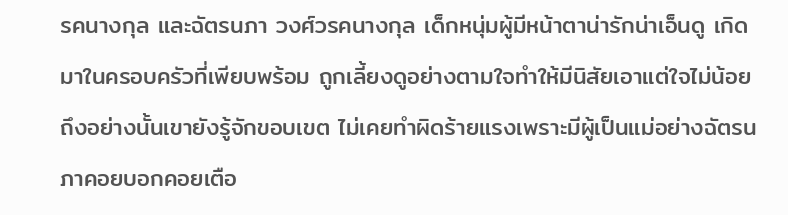รคนางกุล และฉัตรนภา วงศ์วรคนางกุล เด็กหนุ่มผู้มีหน้าตาน่ารักน่าเอ็นดู เกิดมาในครอบครัวที่เพียบพร้อม ถูกเลี้ยงดูอย่างตามใจทำให้มีนิสัยเอาแต่ใจไม่น้อย ถึงอย่างนั้นเขายังรู้จักขอบเขต ไม่เคยทำผิดร้ายแรงเพราะมีผู้เป็นแม่อย่างฉัตรนภาคอยบอกคอยเตือ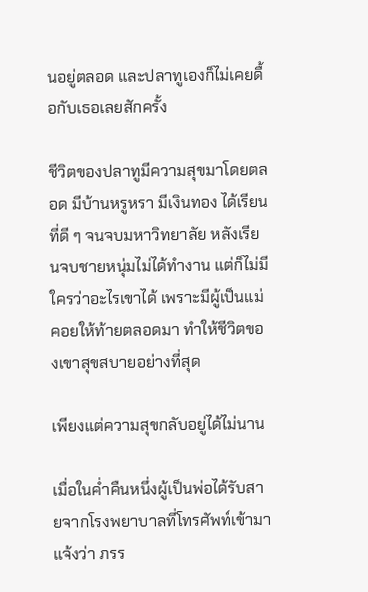นอยู่ตลอด และปลาทูเองก็ไม่เคยดื้อกับเธอเลยสักครั้ง

ชีวิตของปลาทูมีความสุขมาโดยตลอด มีบ้านหรูหรา มีเงินทอง ได้เรียนที่ดี ๆ จนจบมหาวิทยาลัย หลังเรียนจบชายหนุ่มไม่ได้ทำงาน แต่ก็ไม่มีใครว่าอะไรเขาได้ เพราะมีผู้เป็นแม่คอยให้ท้ายตลอดมา ทำให้ชีวิตของเขาสุขสบายอย่างที่สุด

เพียงแต่ความสุขกลับอยู่ได้ไม่นาน

เมื่อในค่ำคืนหนึ่งผู้เป็นพ่อได้รับสายจากโรงพยาบาลที่โทรศัพท์เข้ามาแจ้งว่า ภรร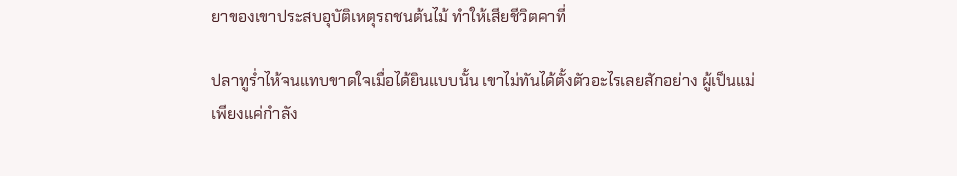ยาของเขาประสบอุบัติเหตุรถชนต้นไม้ ทำให้เสียชีวิตคาที่

ปลาทูร่ำไห้จนแทบขาดใจเมื่อได้ยินแบบนั้น เขาไม่ทันได้ตั้งตัวอะไรเลยสักอย่าง ผู้เป็นแม่เพียงแค่กำลัง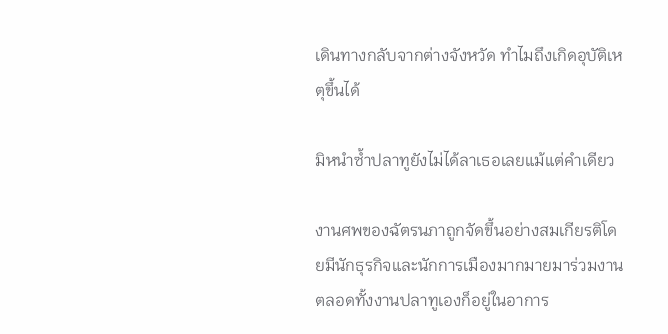เดินทางกลับจากต่างจังหวัด ทำไมถึงเกิดอุบัติเหตุขึ้นได้

มิหนำซ้ำปลาทูยังไม่ได้ลาเธอเลยแม้แต่คำเดียว

งานศพของฉัตรนภาถูกจัดขึ้นอย่างสมเกียรติโดยมีนักธุรกิจและนักการเมืองมากมายมาร่วมงาน ตลอดทั้งงานปลาทูเองก็อยู่ในอาการ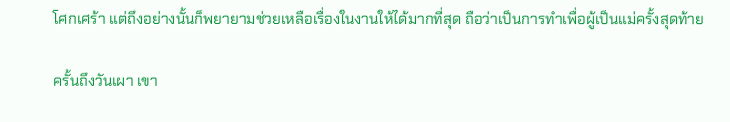โศกเศร้า แต่ถึงอย่างนั้นก็พยายามช่วยเหลือเรื่องในงานให้ได้มากที่สุด ถือว่าเป็นการทำเพื่อผู้เป็นแม่ครั้งสุดท้าย

ครั้นถึงวันเผา เขา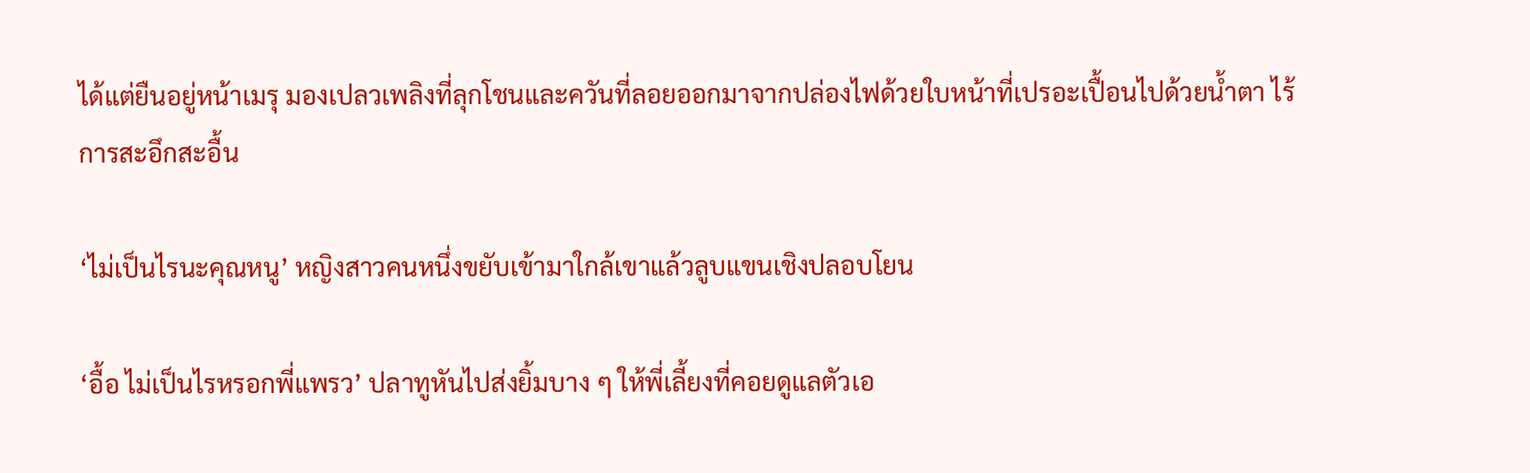ได้แต่ยืนอยู่หน้าเมรุ มองเปลวเพลิงที่ลุกโชนและควันที่ลอยออกมาจากปล่องไฟด้วยใบหน้าที่เปรอะเปื้อนไปด้วยน้ำตา ไร้การสะอึกสะอื้น

‘ไม่เป็นไรนะคุณหนู’ หญิงสาวคนหนึ่งขยับเข้ามาใกล้เขาแล้วลูบแขนเชิงปลอบโยน

‘อื้อ ไม่เป็นไรหรอกพี่แพรว’ ปลาทูหันไปส่งยิ้มบาง ๆ ให้พี่เลี้ยงที่คอยดูแลตัวเอ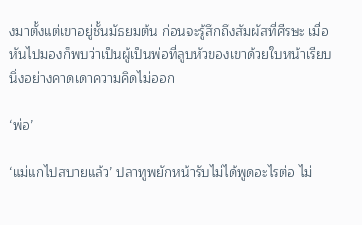งมาตั้งแต่เขาอยู่ชั้นมัธยมต้น ก่อนจะรู้สึกถึงสัมผัสที่ศีรษะ เมื่อหันไปมองก็พบว่าเป็นผู้เป็นพ่อที่ลูบหัวของเขาด้วยใบหน้าเรียบนิ่งอย่างคาดเดาความคิดไม่ออก

‘พ่อ’

‘แม่แกไปสบายแล้ว’ ปลาทูพยักหน้ารับไม่ได้พูดอะไรต่อ ไม่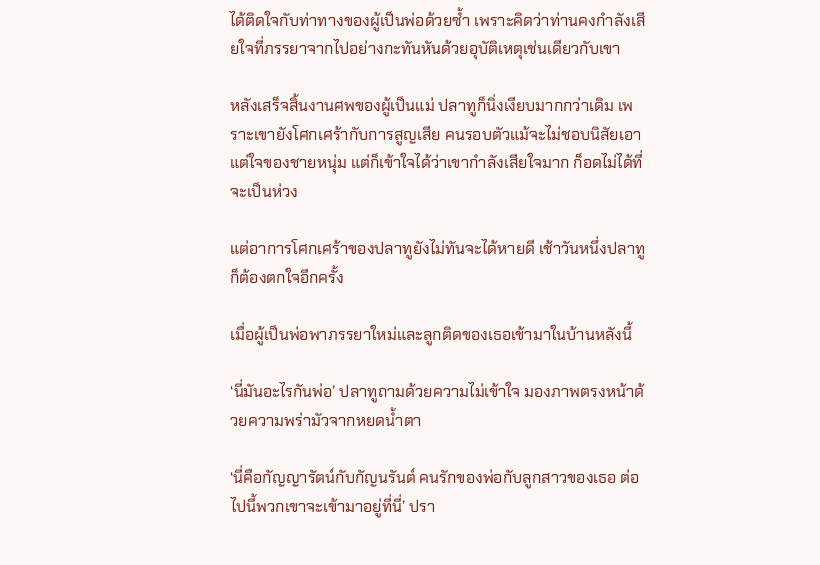ได้ติดใจกับท่าทางของผู้เป็นพ่อด้วยซ้ำ เพราะคิดว่าท่านคงกำลังเสียใจที่ภรรยาจากไปอย่างกะทันหันด้วยอุบัติเหตุเช่นเดียวกับเขา

หลังเสร็จสิ้นงานศพของผู้เป็นแม่ ปลาทูก็นิ่งเงียบมากกว่าเดิม เพราะเขายังโศกเศร้ากับการสูญเสีย คนรอบตัวแม้จะไม่ชอบนิสัยเอาแต่ใจของชายหนุ่ม แต่ก็เข้าใจได้ว่าเขากำลังเสียใจมาก ก็อดไม่ได้ที่จะเป็นห่วง

แต่อาการโศกเศร้าของปลาทูยังไม่ทันจะได้หายดี เช้าวันหนึ่งปลาทูก็ต้องตกใจอีกครั้ง

เมื่อผู้เป็นพ่อพาภรรยาใหม่และลูกติดของเธอเข้ามาในบ้านหลังนี้

‘นี่มันอะไรกันพ่อ’ ปลาทูถามด้วยความไม่เข้าใจ มองภาพตรงหน้าด้วยความพร่ามัวจากหยดน้ำตา

‘นี่คือกัญญารัตน์กับกัญนรันต์ คนรักของพ่อกับลูกสาวของเธอ ต่อไปนี้พวกเขาจะเข้ามาอยู่ที่นี่’ ปรา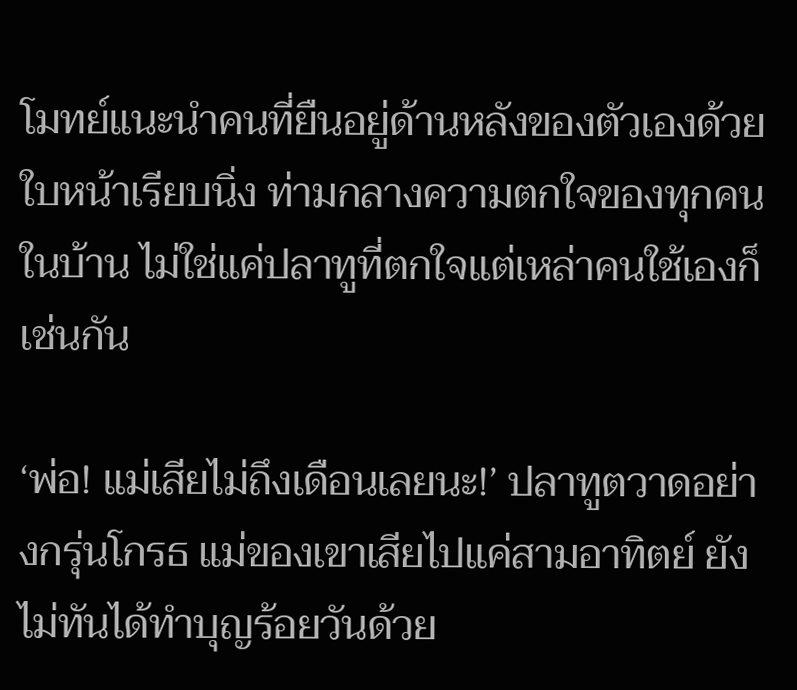โมทย์แนะนำคนที่ยืนอยู่ด้านหลังของตัวเองด้วยใบหน้าเรียบนิ่ง ท่ามกลางความตกใจของทุกคนในบ้าน ไม่ใช่แค่ปลาทูที่ตกใจแต่เหล่าคนใช้เองก็เช่นกัน

‘พ่อ! แม่เสียไม่ถึงเดือนเลยนะ!’ ปลาทูตวาดอย่างกรุ่นโกรธ แม่ของเขาเสียไปแค่สามอาทิตย์ ยังไม่ทันได้ทำบุญร้อยวันด้วย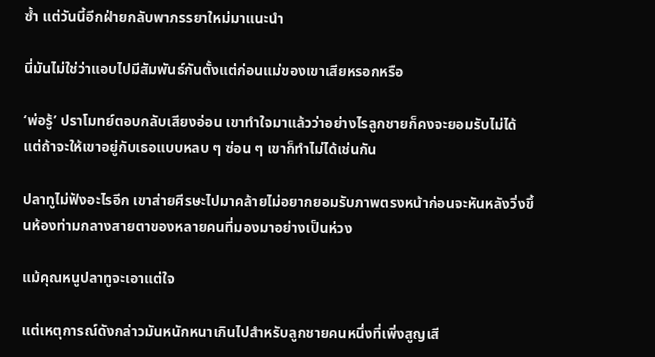ซ้ำ แต่วันนี้อีกฝ่ายกลับพาภรรยาใหม่มาแนะนำ

นี่มันไม่ใช่ว่าแอบไปมีสัมพันธ์กันตั้งแต่ก่อนแม่ของเขาเสียหรอกหรือ

‘พ่อรู้’ ปราโมทย์ตอบกลับเสียงอ่อน เขาทำใจมาแล้วว่าอย่างไรลูกชายก็คงจะยอมรับไม่ได้ แต่ถ้าจะให้เขาอยู่กับเธอแบบหลบ ๆ ซ่อน ๆ เขาก็ทำไม่ได้เช่นกัน

ปลาทูไม่ฟังอะไรอีก เขาส่ายศีรษะไปมาคล้ายไม่อยากยอมรับภาพตรงหน้าก่อนจะหันหลังวิ่งขึ้นห้องท่ามกลางสายตาของหลายคนที่มองมาอย่างเป็นห่วง

แม้คุณหนูปลาทูจะเอาแต่ใจ

แต่เหตุการณ์ดังกล่าวมันหนักหนาเกินไปสำหรับลูกชายคนหนึ่งที่เพิ่งสูญเสี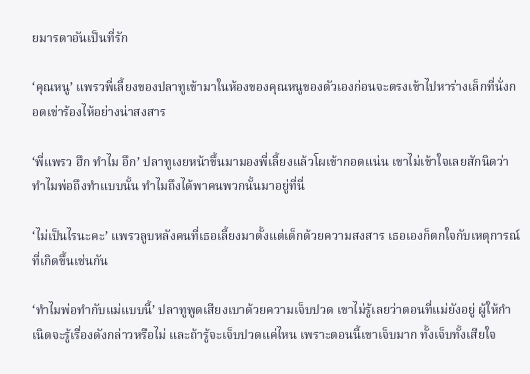ยมารดาอันเป็นที่รัก

‘คุณหนู’ แพรวพี่เลี้ยงของปลาทูเข้ามาในห้องของคุณหนูของตัวเองก่อนจะตรงเข้าไปหาร่างเล็กที่นั่งกอดเข่าร้องไห้อย่างน่าสงสาร

‘พี่แพรว ฮึก ทำไม อึก’ ปลาทูเงยหน้าขึ้นมามองพี่เลี้ยงแล้วโผเข้ากอดแน่น เขาไม่เข้าใจเลยสักนิดว่าทำไมพ่อถึงทำแบบนั้น ทำไมถึงได้พาคนพวกนั้นมาอยู่ที่นี่

‘ไม่เป็นไรนะคะ’ แพรวลูบหลังคนที่เธอเลี้ยงมาตั้งแต่เด็กด้วยความสงสาร เธอเองก็ตกใจกับเหตุการณ์ที่เกิดขึ้นเช่นกัน

‘ทำไมพ่อทำกับแม่แบบนี้’ ปลาทูพูดเสียงเบาด้วยความเจ็บปวด เขาไม่รู้เลยว่าตอนที่แม่ยังอยู่ ผู้ให้กำเนิดจะรู้เรื่องดังกล่าวหรือไม่ และถ้ารู้จะเจ็บปวดแค่ไหน เพราะตอนนี้เขาเจ็บมาก ทั้งเจ็บทั้งเสียใจ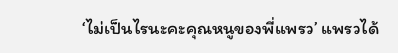‘ไม่เป็นไรนะคะคุณหนูของพี่แพรว’ แพรวได้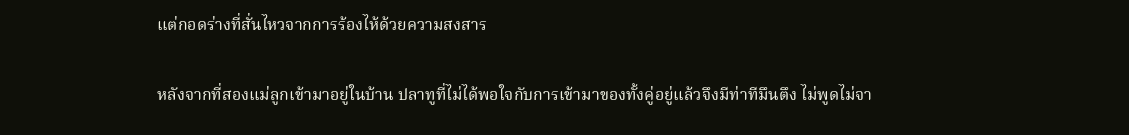แต่กอดร่างที่สั่นไหวจากการร้องไห้ด้วยความสงสาร

หลังจากที่สองแม่ลูกเข้ามาอยู่ในบ้าน ปลาทูที่ไม่ได้พอใจกับการเข้ามาของทั้งคู่อยู่แล้วจึงมีท่าทีมึนตึง ไม่พูดไม่จา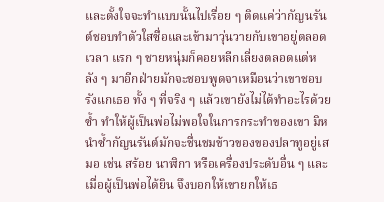และตั้งใจจะทำแบบนั้นไปเรื่อย ๆ ติดแค่ว่ากัญนรันต์ชอบทำตัวใสซื่อและเข้ามาวุ่นวายกับเขาอยู่ตลอดเวลา แรก ๆ ชายหนุ่มก็คอยหลีกเลี่ยงตลอดแต่หลัง ๆ มาอีกฝ่ายมักจะชอบพูดจาเหมือนว่าเขาชอบรังแกเธอ ทั้ง ๆ ที่จริง ๆ แล้วเขายังไม่ได้ทำอะไรด้วยซ้ำ ทำให้ผู้เป็นพ่อไม่พอใจในการกระทำของเขา มิหนำซ้ำกัญนรันต์มักจะชื่นชมข้าวของของปลาทูอยู่เสมอ เช่น สร้อย นาฬิกา หรือเครื่องประดับอื่น ๆ และเมื่อผู้เป็นพ่อได้ยิน จึงบอกให้เขายกให้เธ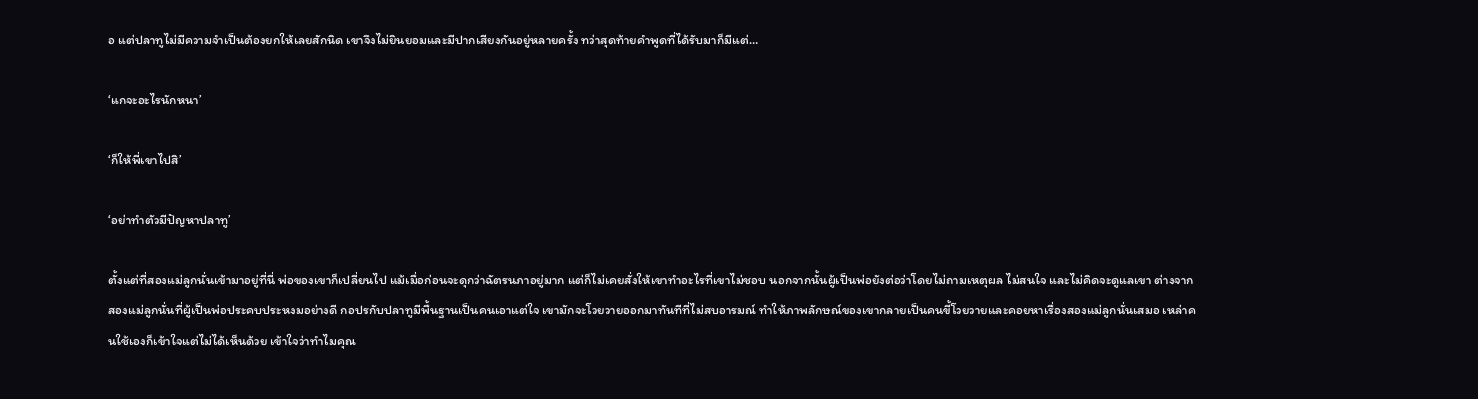อ แต่ปลาทูไม่มีความจำเป็นต้องยกให้เลยสักนิด เขาจึงไม่ยินยอมและมีปากเสียงกันอยู่หลายครั้ง ทว่าสุดท้ายคำพูดที่ได้รับมาก็มีแต่…

‘แกจะอะไรนักหนา’

‘ก็ให้พี่เขาไปสิ’

‘อย่าทำตัวมีปัญหาปลาทู’

ตั้งแต่ที่สองแม่ลูกนั่นเข้ามาอยู่ที่นี่ พ่อของเขาก็เปลี่ยนไป แม้เมื่อก่อนจะดุกว่าฉัตรนภาอยู่มาก แต่ก็ไม่เคยสั่งให้เขาทำอะไรที่เขาไม่ชอบ นอกจากนั้นผู้เป็นพ่อยังต่อว่าโดยไม่ถามเหตุผล ไม่สนใจ และไม่คิดจะดูแลเขา ต่างจากสองแม่ลูกนั่นที่ผู้เป็นพ่อประคบประหงมอย่างดี กอปรกับปลาทูมีพื้นฐานเป็นคนเอาแต่ใจ เขามักจะโวยวายออกมาทันทีที่ไม่สบอารมณ์ ทำให้ภาพลักษณ์ของเขากลายเป็นคนขี้โวยวายและคอยหาเรื่องสองแม่ลูกนั่นเสมอ เหล่าคนใช้เองก็เข้าใจแต่ไม่ได้เห็นด้วย เข้าใจว่าทำไมคุณ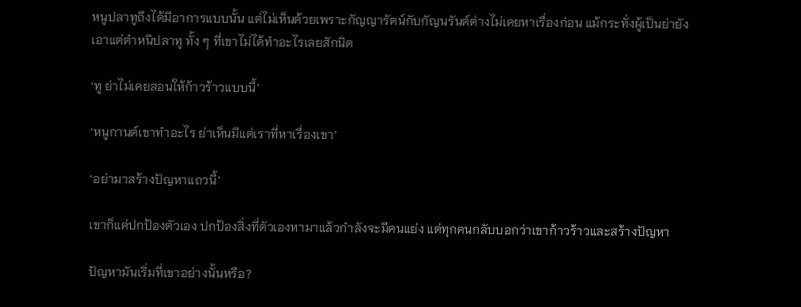หนูปลาทูถึงได้มีอาการแบบนั้น แต่ไม่เห็นด้วยเพราะกัญญารัตน์กับกัญนรันต์ต่างไม่เคยหาเรื่องก่อน แม้กระทั่งผู้เป็นย่ายังเอาแต่ตำหนิปลาทู ทั้ง ๆ ที่เขาไม่ได้ทำอะไรเลยสักนิด

‘ทู ย่าไม่เคยสอนให้ก้าวร้าวแบบนี้’

‘หนูกานต์เขาทำอะไร ย่าเห็นมีแต่เราที่หาเรื่องเขา’

‘อย่ามาสร้างปัญหาแถวนี้’

เขาก็แค่ปกป้องตัวเอง ปกป้องสิ่งที่ตัวเองหามาแล้วกำลังจะมีคนแย่ง แต่ทุกคนกลับบอกว่าเขาก้าวร้าวและสร้างปัญหา

ปัญหามันเริ่มที่เขาอย่างนั้นหรือ?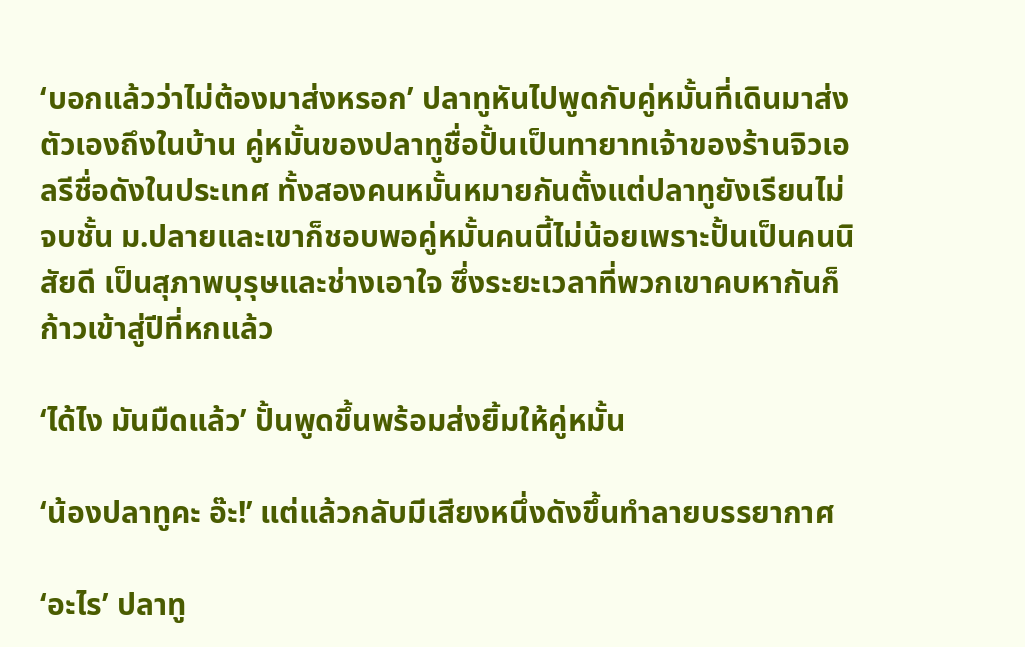‘บอกแล้วว่าไม่ต้องมาส่งหรอก’ ปลาทูหันไปพูดกับคู่หมั้นที่เดินมาส่งตัวเองถึงในบ้าน คู่หมั้นของปลาทูชื่อปั้นเป็นทายาทเจ้าของร้านจิวเอลรีชื่อดังในประเทศ ทั้งสองคนหมั้นหมายกันตั้งแต่ปลาทูยังเรียนไม่จบชั้น ม.ปลายและเขาก็ชอบพอคู่หมั้นคนนี้ไม่น้อยเพราะปั้นเป็นคนนิสัยดี เป็นสุภาพบุรุษและช่างเอาใจ ซึ่งระยะเวลาที่พวกเขาคบหากันก็ก้าวเข้าสู่ปีที่หกแล้ว

‘ได้ไง มันมืดแล้ว’ ปั้นพูดขึ้นพร้อมส่งยิ้มให้คู่หมั้น

‘น้องปลาทูคะ อ๊ะ!’ แต่แล้วกลับมีเสียงหนึ่งดังขึ้นทำลายบรรยากาศ

‘อะไร’ ปลาทู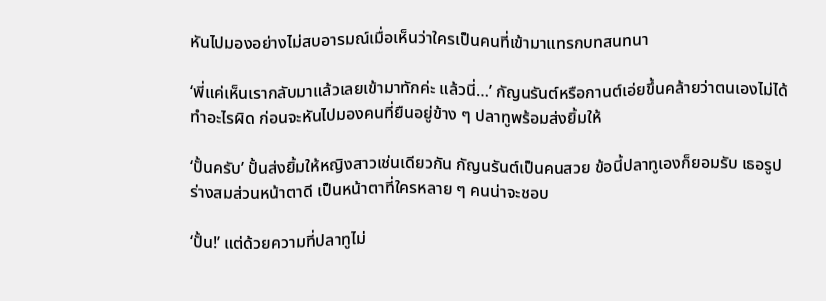หันไปมองอย่างไม่สบอารมณ์เมื่อเห็นว่าใครเป็นคนที่เข้ามาแทรกบทสนทนา

‘พี่แค่เห็นเรากลับมาแล้วเลยเข้ามาทักค่ะ แล้วนี่…’ กัญนรันต์หรือกานต์เอ่ยขึ้นคล้ายว่าตนเองไม่ได้ทำอะไรผิด ก่อนจะหันไปมองคนที่ยืนอยู่ข้าง ๆ ปลาทูพร้อมส่งยิ้มให้

‘ปั้นครับ’ ปั้นส่งยิ้มให้หญิงสาวเช่นเดียวกัน กัญนรันต์เป็นคนสวย ข้อนี้ปลาทูเองก็ยอมรับ เธอรูปร่างสมส่วนหน้าตาดี เป็นหน้าตาที่ใครหลาย ๆ คนน่าจะชอบ

‘ปั้น!’ แต่ด้วยความที่ปลาทูไม่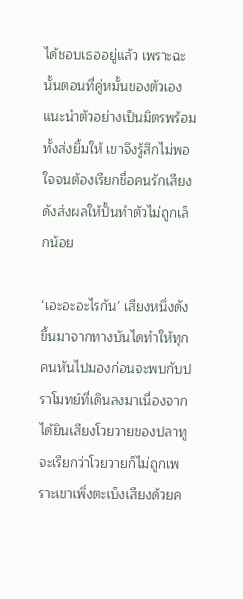ได้ชอบเธออยู่แล้ว เพราะฉะนั้นตอนที่คู่หมั้นของตัวเองแนะนำตัวอย่างเป็นมิตรพร้อมทั้งส่งยิ้มให้ เขาจึงรู้สึกไม่พอใจจนต้องเรียกชื่อคนรักเสียงดังส่งผลให้ปั้นทำตัวไม่ถูกเล็กน้อย

‘เอะอะอะไรกัน’ เสียงหนึ่งดังขึ้นมาจากทางบันไดทำให้ทุกคนหันไปมองก่อนจะพบกับปราโมทย์ที่เดินลงมาเนื่องจากได้ยินเสียงโวยวายของปลาทู จะเรียกว่าโวยวายก็ไม่ถูกเพราะเขาเพิ่งตะเบ็งเสียงด้วยค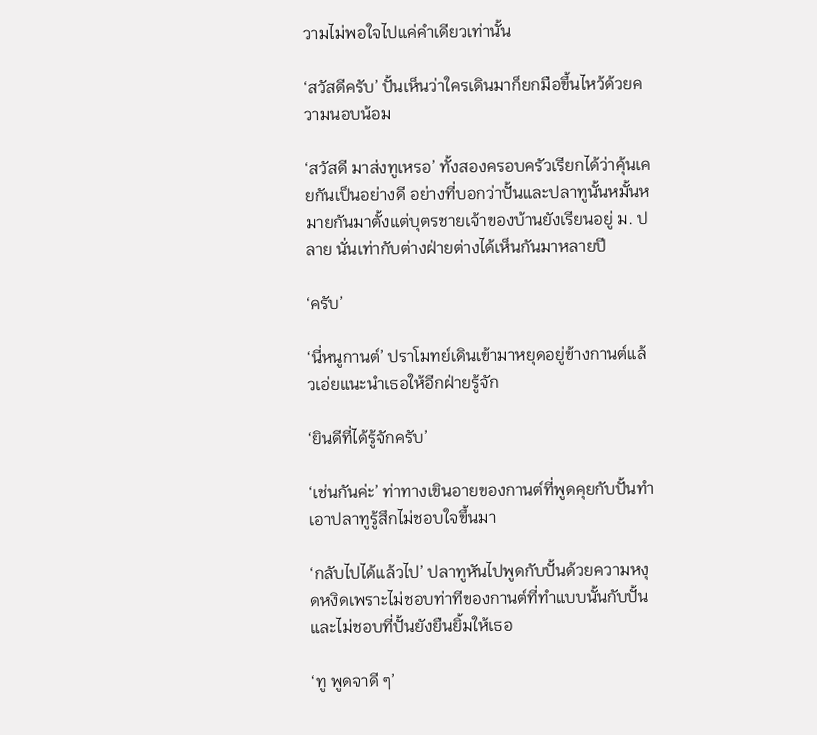วามไม่พอใจไปแค่คำเดียวเท่านั้น

‘สวัสดีครับ’ ปั้นเห็นว่าใครเดินมาก็ยกมือขึ้นไหว้ด้วยความนอบน้อม

‘สวัสดี มาส่งทูเหรอ’ ทั้งสองครอบครัวเรียกได้ว่าคุ้นเคยกันเป็นอย่างดี อย่างที่บอกว่าปั้นและปลาทูนั้นหมั้นหมายกันมาตั้งแต่บุตรชายเจ้าของบ้านยังเรียนอยู่ ม. ปลาย นั่นเท่ากับต่างฝ่ายต่างได้เห็นกันมาหลายปี

‘ครับ’

‘นี่หนูกานต์’ ปราโมทย์เดินเข้ามาหยุดอยู่ข้างกานต์แล้วเอ่ยแนะนำเธอให้อีกฝ่ายรู้จัก

‘ยินดีที่ได้รู้จักครับ’

‘เช่นกันค่ะ’ ท่าทางเขินอายของกานต์ที่พูดคุยกับปั้นทำเอาปลาทูรู้สึกไม่ชอบใจขึ้นมา

‘กลับไปได้แล้วไป’ ปลาทูหันไปพูดกับปั้นด้วยความหงุดหงิดเพราะไม่ชอบท่าทีของกานต์ที่ทำแบบนั้นกับปั้นและไม่ชอบที่ปั้นยังยืนยิ้มให้เธอ

‘ทู พูดจาดี ๆ’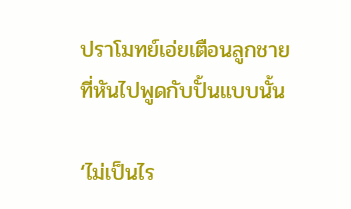ปราโมทย์เอ่ยเตือนลูกชายที่หันไปพูดกับปั้นแบบนั้น

‘ไม่เป็นไร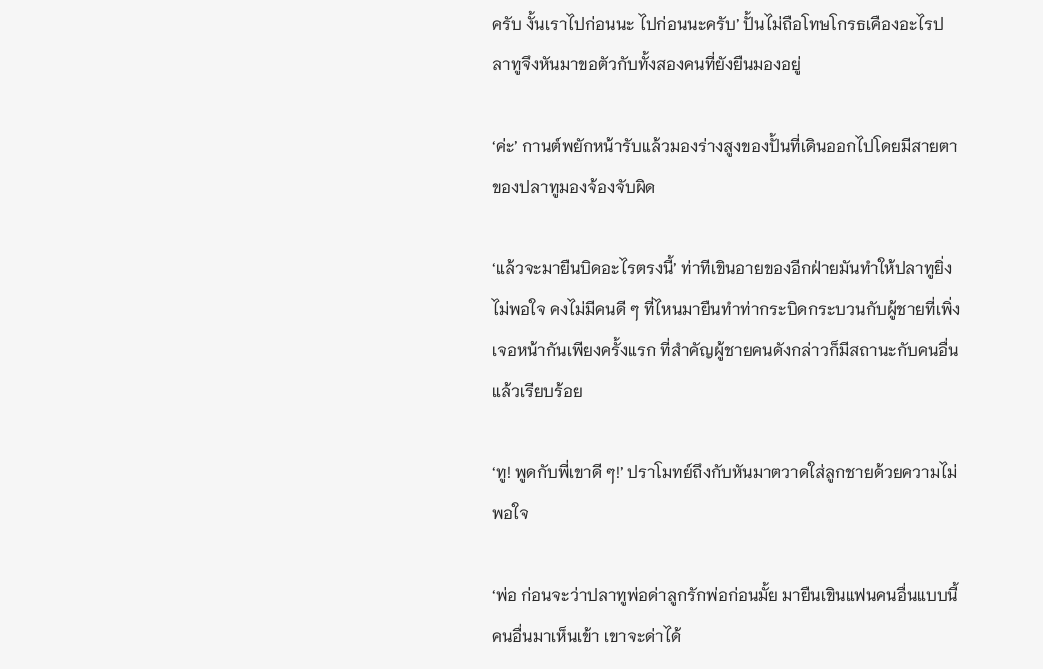ครับ งั้นเราไปก่อนนะ ไปก่อนนะครับ’ ปั้นไม่ถือโทษโกรธเคืองอะไรปลาทูจึงหันมาขอตัวกับทั้งสองคนที่ยังยืนมองอยู่

‘ค่ะ’ กานต์พยักหน้ารับแล้วมองร่างสูงของปั้นที่เดินออกไปโดยมีสายตาของปลาทูมองจ้องจับผิด

‘แล้วจะมายืนบิดอะไรตรงนี้’ ท่าทีเขินอายของอีกฝ่ายมันทำให้ปลาทูยิ่งไม่พอใจ คงไม่มีคนดี ๆ ที่ไหนมายืนทำท่ากระบิดกระบวนกับผู้ชายที่เพิ่งเจอหน้ากันเพียงครั้งแรก ที่สำคัญผู้ชายคนดังกล่าวก็มีสถานะกับคนอื่นแล้วเรียบร้อย

‘ทู! พูดกับพี่เขาดี ๆ!’ ปราโมทย์ถึงกับหันมาตวาดใส่ลูกชายด้วยความไม่พอใจ

‘พ่อ ก่อนจะว่าปลาทูพ่อด่าลูกรักพ่อก่อนมั้ย มายืนเขินแฟนคนอื่นแบบนี้ คนอื่นมาเห็นเข้า เขาจะด่าได้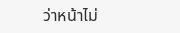ว่าหน้าไม่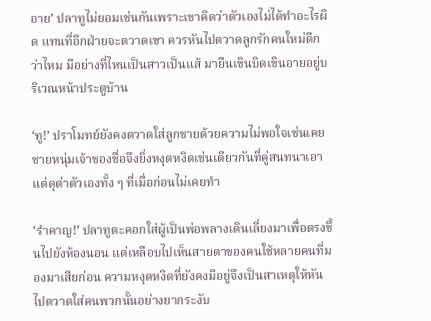อาย’ ปลาทูไม่ยอมเช่นกันเพราะเขาคิดว่าตัวเองไม่ได้ทำอะไรผิด แทนที่อีกฝ่ายจะตวาดเขา ควรหันไปตวาดลูกรักคนใหม่ดีกว่าไหม มีอย่างที่ไหนเป็นสาวเป็นแส้ มายืนเขินบิดเขินอายอยู่บริเวณหน้าประตูบ้าน

‘ทู!’ ปราโมทย์ยังคงตวาดใส่ลูกชายด้วยความไม่พอใจเช่นเคย ชายหนุ่มเจ้าของชื่อจึงยิ่งหงุดหงิดเช่นเดียวกันที่คู่สนทนาเอาแต่ดุด่าตัวเองทั้ง ๆ ที่เมื่อก่อนไม่เคยทำ

‘รำคาญ!’ ปลาทูตะคอกใส่ผู้เป็นพ่อพลางเดินเลี่ยงมาเพื่อตรงขึ้นไปยังห้องนอน แต่เหลือบไปเห็นสายตาของคนใช้หลายคนที่มองมาเสียก่อน ความหงุดหงิดที่ยังคงมีอยู่จึงเป็นสาเหตุให้หันไปตวาดใส่คนพวกนั้นอย่างยากระงับ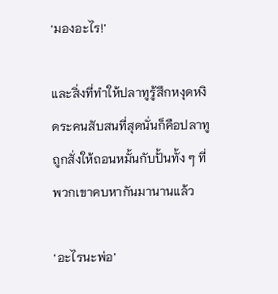‘มองอะไร!’

และสิ่งที่ทำให้ปลาทูรู้สึกหงุดหงิดระคนสับสนที่สุดนั่นก็คือปลาทูถูกสั่งให้ถอนหมั้นกับปั้นทั้ง ๆ ที่พวกเขาคบหากันมานานแล้ว

‘อะไรนะพ่อ’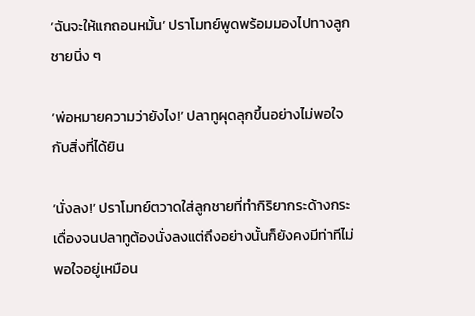‘ฉันจะให้แกถอนหมั้น’ ปราโมทย์พูดพร้อมมองไปทางลูกชายนิ่ง ๆ

‘พ่อหมายความว่ายังไง!’ ปลาทูผุดลุกขึ้นอย่างไม่พอใจกับสิ่งที่ได้ยิน

‘นั่งลง!’ ปราโมทย์ตวาดใส่ลูกชายที่ทำกิริยากระด้างกระเดื่องจนปลาทูต้องนั่งลงแต่ถึงอย่างนั้นก็ยังคงมีท่าทีไม่พอใจอยู่เหมือน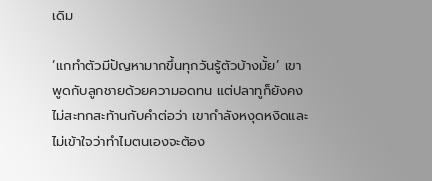เดิม

‘แกทำตัวมีปัญหามากขึ้นทุกวันรู้ตัวบ้างมั้ย’ เขาพูดกับลูกชายด้วยความอดทน แต่ปลาทูก็ยังคงไม่สะทกสะท้านกับคำต่อว่า เขากำลังหงุดหงิดและไม่เข้าใจว่าทำไมตนเองจะต้อง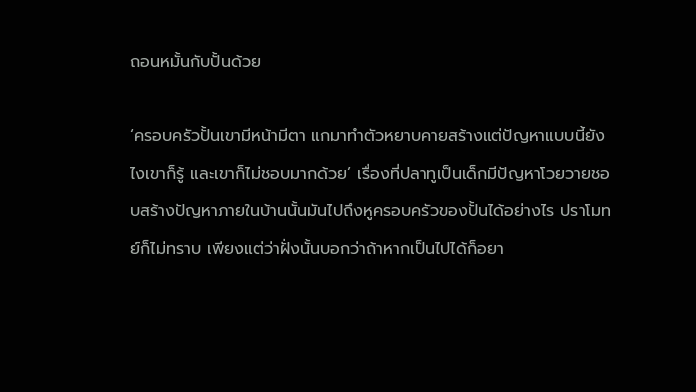ถอนหมั้นกับปั้นด้วย

‘ครอบครัวปั้นเขามีหน้ามีตา แกมาทำตัวหยาบคายสร้างแต่ปัญหาแบบนี้ยังไงเขาก็รู้ และเขาก็ไม่ชอบมากด้วย’ เรื่องที่ปลาทูเป็นเด็กมีปัญหาโวยวายชอบสร้างปัญหาภายในบ้านนั้นมันไปถึงหูครอบครัวของปั้นได้อย่างไร ปราโมทย์ก็ไม่ทราบ เพียงแต่ว่าฝั่งนั้นบอกว่าถ้าหากเป็นไปได้ก็อยา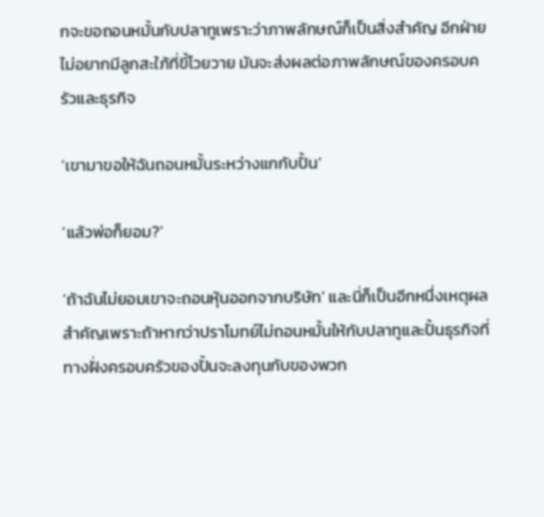กจะขอถอนหมั้นกับปลาทูเพราะว่าภาพลักษณ์ก็เป็นสิ่งสำคัญ อีกฝ่ายไม่อยากมีลูกสะใภ้ที่ขี้โวยวาย มันจะส่งผลต่อภาพลักษณ์ของครอบครัวและธุรกิจ

‘เขามาขอให้ฉันถอนหมั้นระหว่างแกกับปั้น’

‘แล้วพ่อก็ยอม?’

‘ถ้าฉันไม่ยอมเขาจะถอนหุ้นออกจากบริษัท’ และนี่ก็เป็นอีกหนึ่งเหตุผลสำคัญเพราะถ้าหากว่าปราโมทย์ไม่ถอนหมั้นให้กับปลาทูและปั้นธุรกิจที่ทางฝั่งครอบครัวของปั้นจะลงทุนกับของพวก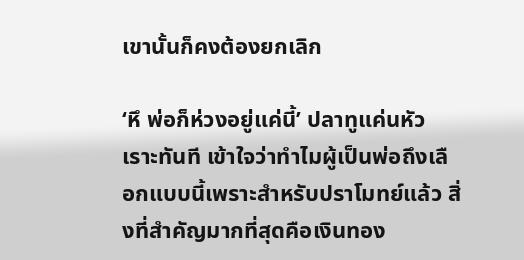เขานั้นก็คงต้องยกเลิก

‘หึ พ่อก็ห่วงอยู่แค่นี้’ ปลาทูแค่นหัวเราะทันที เข้าใจว่าทำไมผู้เป็นพ่อถึงเลือกแบบนี้เพราะสำหรับปราโมทย์แล้ว สิ่งที่สำคัญมากที่สุดคือเงินทอง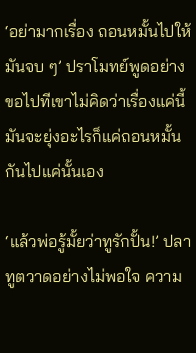‘อย่ามากเรื่อง ถอนหมั้นไปให้มันจบ ๆ’ ปราโมทย์พูดอย่างขอไปทีเขาไม่คิดว่าเรื่องแค่นี้มันจะยุ่งอะไรก็แค่ถอนหมั้นกันไปแค่นั้นเอง

‘แล้วพ่อรู้มั้ยว่าทูรักปั้น!’ ปลาทูตวาดอย่างไม่พอใจ ความ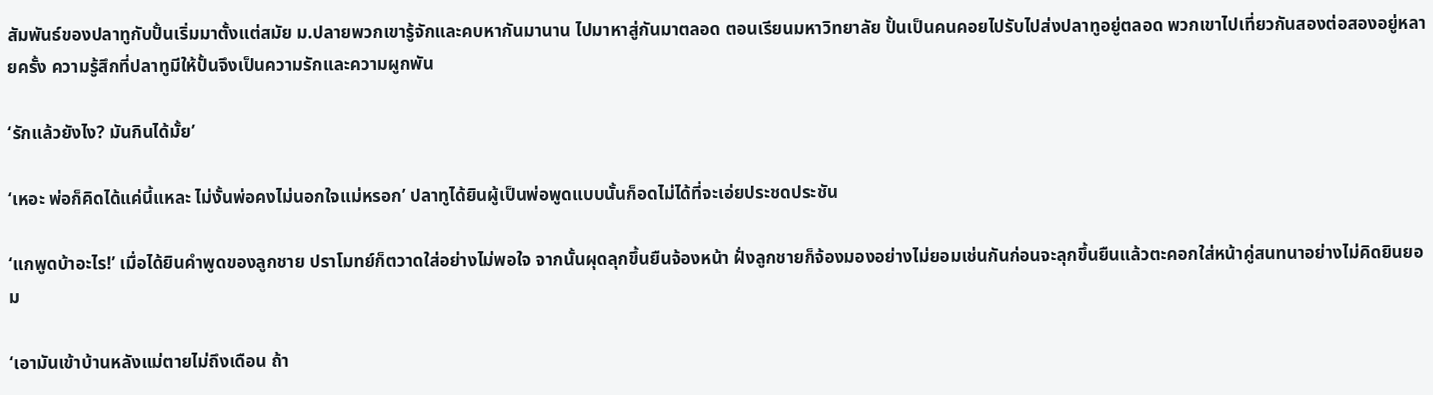สัมพันธ์ของปลาทูกับปั้นเริ่มมาตั้งแต่สมัย ม.ปลายพวกเขารู้จักและคบหากันมานาน ไปมาหาสู่กันมาตลอด ตอนเรียนมหาวิทยาลัย ปั้นเป็นคนคอยไปรับไปส่งปลาทูอยู่ตลอด พวกเขาไปเที่ยวกันสองต่อสองอยู่หลายครั้ง ความรู้สึกที่ปลาทูมีให้ปั้นจึงเป็นความรักและความผูกพัน

‘รักแล้วยังไง? มันกินได้มั้ย’

‘เหอะ พ่อก็คิดได้แค่นี้แหละ ไม่งั้นพ่อคงไม่นอกใจแม่หรอก’ ปลาทูได้ยินผู้เป็นพ่อพูดแบบนั้นก็อดไม่ได้ที่จะเอ่ยประชดประชัน

‘แกพูดบ้าอะไร!’ เมื่อได้ยินคำพูดของลูกชาย ปราโมทย์ก็ตวาดใส่อย่างไม่พอใจ จากนั้นผุดลุกขึ้นยืนจ้องหน้า ฝั่งลูกชายก็จ้องมองอย่างไม่ยอมเช่นกันก่อนจะลุกขึ้นยืนแล้วตะคอกใส่หน้าคู่สนทนาอย่างไม่คิดยินยอม

‘เอามันเข้าบ้านหลังแม่ตายไม่ถึงเดือน ถ้า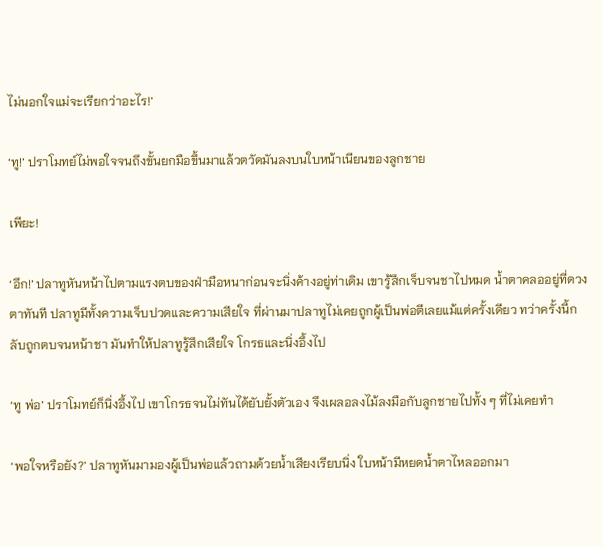ไม่นอกใจแม่จะเรียกว่าอะไร!’

‘ทู!’ ปราโมทย์ไม่พอใจจนถึงขั้นยกมือขึ้นมาแล้วตวัดมันลงบนใบหน้าเนียนของลูกชาย

เพียะ!

‘อึก!’ ปลาทูหันหน้าไปตามแรงตบของฝ่ามือหนาก่อนจะนิ่งค้างอยู่ท่าเดิม เขารู้สึกเจ็บจนชาไปหมด น้ำตาคลออยู่ที่ดวงตาทันที ปลาทูมีทั้งความเจ็บปวดและความเสียใจ ที่ผ่านมาปลาทูไม่เคยถูกผู้เป็นพ่อตีเลยแม้แต่ครั้งเดียว ทว่าครั้งนี้กลับถูกตบจนหน้าชา มันทำให้ปลาทูรู้สึกเสียใจ โกรธและนิ่งอึ้งไป

‘ทู พ่อ’ ปราโมทย์ก็นิ่งอึ้งไป เขาโกรธจนไม่ทันได้ยับยั้งตัวเอง จึงเผลอลงไม้ลงมือกับลูกชายไปทั้ง ๆ ที่ไม่เคยทำ

‘พอใจหรือยัง?’ ปลาทูหันมามองผู้เป็นพ่อแล้วถามด้วยน้ำเสียงเรียบนิ่ง ใบหน้ามีหยดน้ำตาไหลออกมา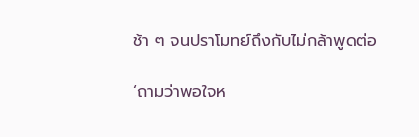ช้า ๆ จนปราโมทย์ถึงกับไม่กล้าพูดต่อ

‘ถามว่าพอใจห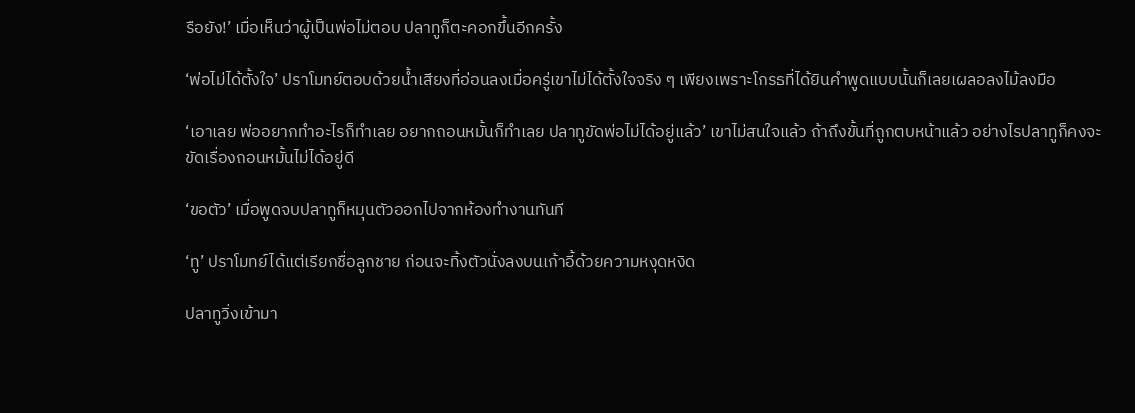รือยัง!’ เมื่อเห็นว่าผู้เป็นพ่อไม่ตอบ ปลาทูก็ตะคอกขึ้นอีกครั้ง

‘พ่อไม่ได้ตั้งใจ’ ปราโมทย์ตอบด้วยน้ำเสียงที่อ่อนลงเมื่อครู่เขาไม่ได้ตั้งใจจริง ๆ เพียงเพราะโกรธที่ได้ยินคำพูดแบบนั้นก็เลยเผลอลงไม้ลงมือ

‘เอาเลย พ่ออยากทำอะไรก็ทำเลย อยากถอนหมั้นก็ทำเลย ปลาทูขัดพ่อไม่ได้อยู่แล้ว’ เขาไม่สนใจแล้ว ถ้าถึงขั้นที่ถูกตบหน้าแล้ว อย่างไรปลาทูก็คงจะขัดเรื่องถอนหมั้นไม่ได้อยู่ดี

‘ขอตัว’ เมื่อพูดจบปลาทูก็หมุนตัวออกไปจากห้องทำงานทันที

‘ทู’ ปราโมทย์ได้แต่เรียกชื่อลูกชาย ก่อนจะทิ้งตัวนั่งลงบนเก้าอี้ด้วยความหงุดหงิด

ปลาทูวิ่งเข้ามา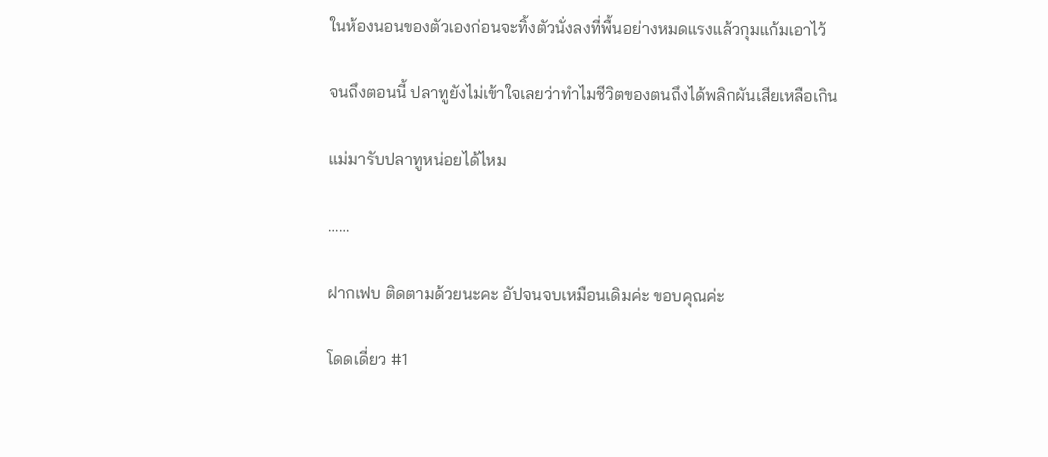ในห้องนอนของตัวเองก่อนจะทิ้งตัวนั่งลงที่พื้นอย่างหมดแรงแล้วกุมแก้มเอาไว้

จนถึงตอนนี้ ปลาทูยังไม่เข้าใจเลยว่าทำไมชีวิตของตนถึงได้พลิกผันเสียเหลือเกิน

แม่มารับปลาทูหน่อยได้ไหม

……

ฝากเฟบ ติดตามด้วยนะคะ อัปจนจบเหมือนเดิมค่ะ ขอบคุณค่ะ

โดดเดี่ยว #1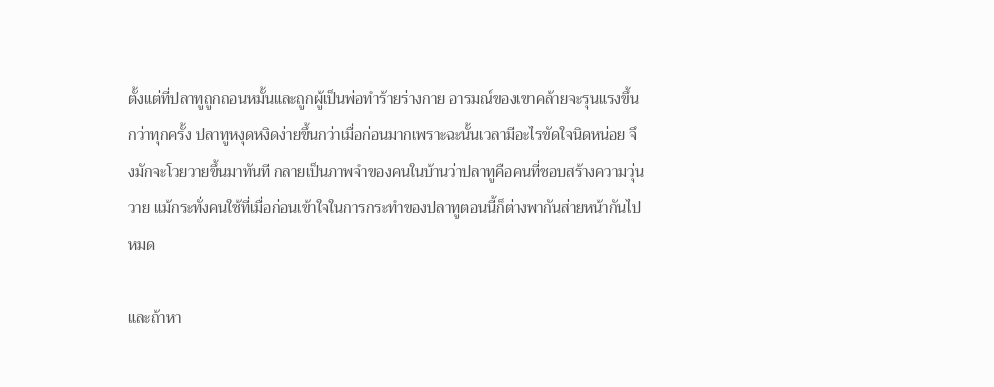ตั้งแต่ที่ปลาทูถูกถอนหมั้นและถูกผู้เป็นพ่อทำร้ายร่างกาย อารมณ์ของเขาคล้ายจะรุนแรงขึ้นกว่าทุกครั้ง ปลาทูหงุดหงิดง่ายขึ้นกว่าเมื่อก่อนมากเพราะฉะนั้นเวลามีอะไรขัดใจนิดหน่อย จึงมักจะโวยวายขึ้นมาทันที กลายเป็นภาพจำของคนในบ้านว่าปลาทูคือคนที่ชอบสร้างความวุ่นวาย แม้กระทั่งคนใช้ที่เมื่อก่อนเข้าใจในการกระทำของปลาทูตอนนี้ก็ต่างพากันส่ายหน้ากันไปหมด

และถ้าหา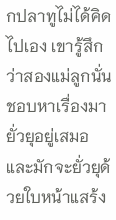กปลาทูไม่ได้คิดไปเอง เขารู้สึกว่าสองแม่ลูกนั่นชอบหาเรื่องมายั่วยุอยู่เสมอ และมักจะยั่วยุด้วยใบหน้าแสร้ง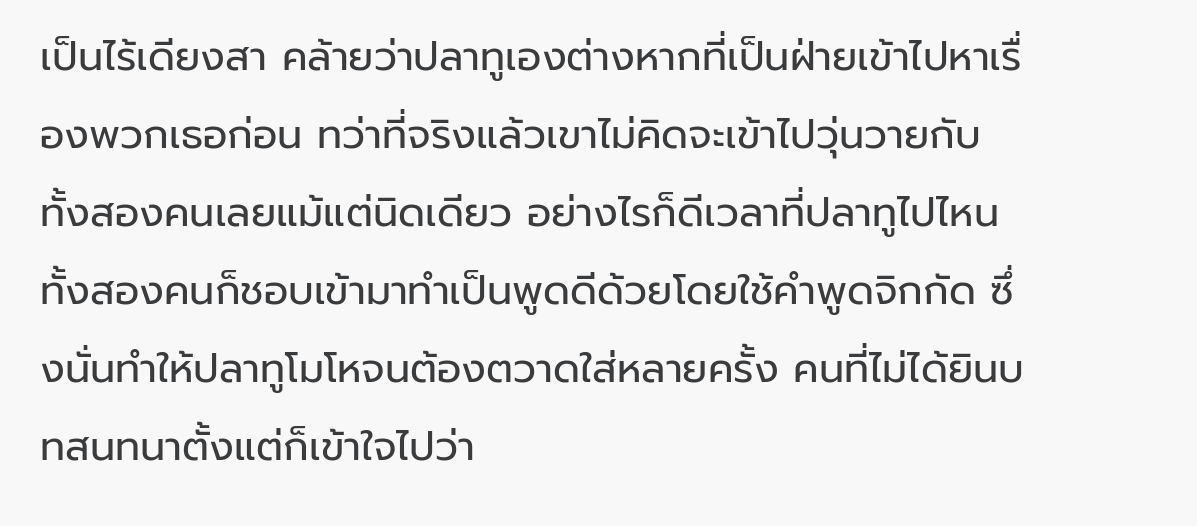เป็นไร้เดียงสา คล้ายว่าปลาทูเองต่างหากที่เป็นฝ่ายเข้าไปหาเรื่องพวกเธอก่อน ทว่าที่จริงแล้วเขาไม่คิดจะเข้าไปวุ่นวายกับทั้งสองคนเลยแม้แต่นิดเดียว อย่างไรก็ดีเวลาที่ปลาทูไปไหน ทั้งสองคนก็ชอบเข้ามาทำเป็นพูดดีด้วยโดยใช้คำพูดจิกกัด ซึ่งนั่นทำให้ปลาทูโมโหจนต้องตวาดใส่หลายครั้ง คนที่ไม่ได้ยินบทสนทนาตั้งแต่ก็เข้าใจไปว่า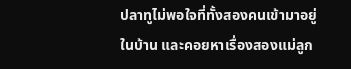ปลาทูไม่พอใจที่ทั้งสองคนเข้ามาอยู่ในบ้าน และคอยหาเรื่องสองแม่ลูก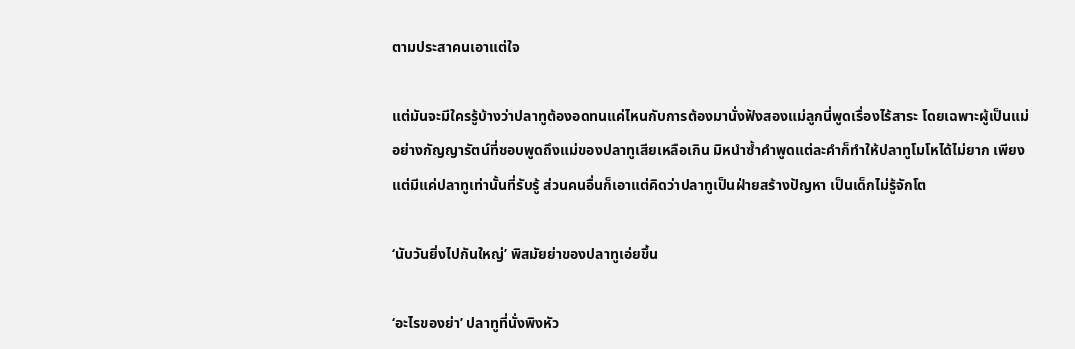ตามประสาคนเอาแต่ใจ

แต่มันจะมีใครรู้บ้างว่าปลาทูต้องอดทนแค่ไหนกับการต้องมานั่งฟังสองแม่ลูกนี่พูดเรื่องไร้สาระ โดยเฉพาะผู้เป็นแม่อย่างกัญญารัตน์ที่ชอบพูดถึงแม่ของปลาทูเสียเหลือเกิน มิหนำซ้ำคำพูดแต่ละคำก็ทำให้ปลาทูโมโหได้ไม่ยาก เพียงแต่มีแค่ปลาทูเท่านั้นที่รับรู้ ส่วนคนอื่นก็เอาแต่คิดว่าปลาทูเป็นฝ่ายสร้างปัญหา เป็นเด็กไม่รู้จักโต

‘นับวันยิ่งไปกันใหญ่’ พิสมัยย่าของปลาทูเอ่ยขึ้น

‘อะไรของย่า’ ปลาทูที่นั่งพิงหัว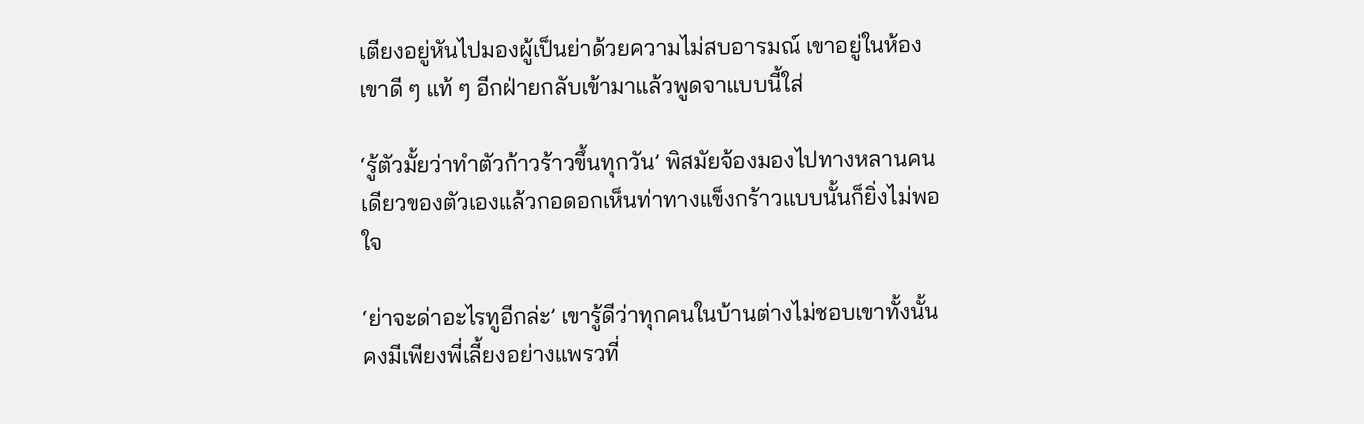เตียงอยู่หันไปมองผู้เป็นย่าด้วยความไม่สบอารมณ์ เขาอยู่ในห้องเขาดี ๆ แท้ ๆ อีกฝ่ายกลับเข้ามาแล้วพูดจาแบบนี้ใส่

‘รู้ตัวมั้ยว่าทำตัวก้าวร้าวขึ้นทุกวัน’ พิสมัยจ้องมองไปทางหลานคนเดียวของตัวเองแล้วกอดอกเห็นท่าทางแข็งกร้าวแบบนั้นก็ยิ่งไม่พอใจ

‘ย่าจะด่าอะไรทูอีกล่ะ’ เขารู้ดีว่าทุกคนในบ้านต่างไม่ชอบเขาทั้งนั้น คงมีเพียงพี่เลี้ยงอย่างแพรวที่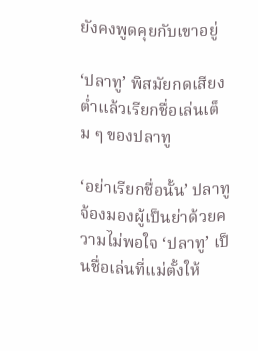ยังคงพูดคุยกับเขาอยู่

‘ปลาทู’ พิสมัยกดเสียงต่ำแล้วเรียกชื่อเล่นเต็ม ๆ ของปลาทู

‘อย่าเรียกชื่อนั้น’ ปลาทูจ้องมองผู้เป็นย่าด้วยความไม่พอใจ ‘ปลาทู’ เป็นชื่อเล่นที่แม่ตั้งให้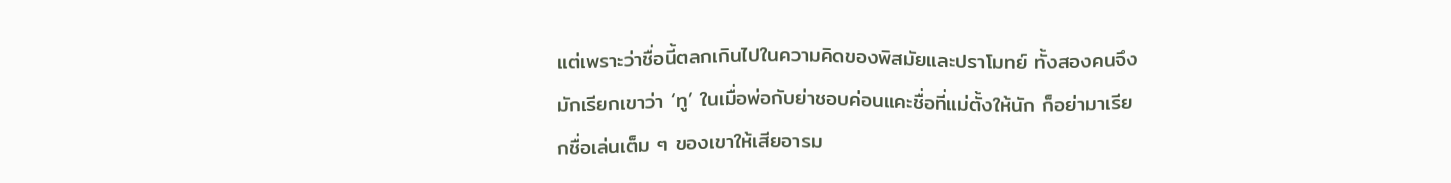แต่เพราะว่าชื่อนี้ตลกเกินไปในความคิดของพิสมัยและปราโมทย์ ทั้งสองคนจึงมักเรียกเขาว่า ‘ทู’ ในเมื่อพ่อกับย่าชอบค่อนแคะชื่อที่แม่ตั้งให้นัก ก็อย่ามาเรียกชื่อเล่นเต็ม ๆ ของเขาให้เสียอารม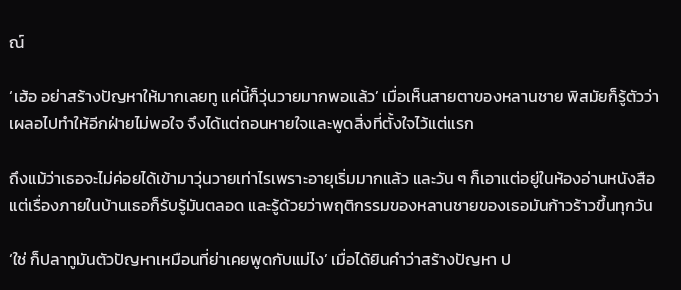ณ์

‘เฮ้อ อย่าสร้างปัญหาให้มากเลยทู แค่นี้ก็วุ่นวายมากพอแล้ว’ เมื่อเห็นสายตาของหลานชาย พิสมัยก็รู้ตัวว่าเผลอไปทำให้อีกฝ่ายไม่พอใจ จึงได้แต่ถอนหายใจและพูดสิ่งที่ตั้งใจไว้แต่แรก

ถึงแม้ว่าเธอจะไม่ค่อยได้เข้ามาวุ่นวายเท่าไรเพราะอายุเริ่มมากแล้ว และวัน ๆ ก็เอาแต่อยู่ในห้องอ่านหนังสือ แต่เรื่องภายในบ้านเธอก็รับรู้มันตลอด และรู้ด้วยว่าพฤติกรรมของหลานชายของเธอมันก้าวร้าวขึ้นทุกวัน

‘ใช่ ก็ปลาทูมันตัวปัญหาเหมือนที่ย่าเคยพูดกับแม่ไง’ เมื่อได้ยินคำว่าสร้างปัญหา ป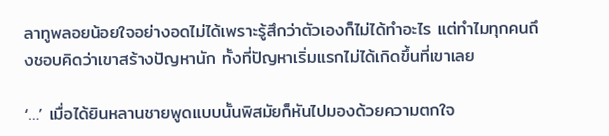ลาทูพลอยน้อยใจอย่างอดไม่ได้เพราะรู้สึกว่าตัวเองก็ไม่ได้ทำอะไร แต่ทำไมทุกคนถึงชอบคิดว่าเขาสร้างปัญหานัก ทั้งที่ปัญหาเริ่มแรกไม่ได้เกิดขึ้นที่เขาเลย

‘…’ เมื่อได้ยินหลานชายพูดแบบนั้นพิสมัยก็หันไปมองด้วยความตกใจ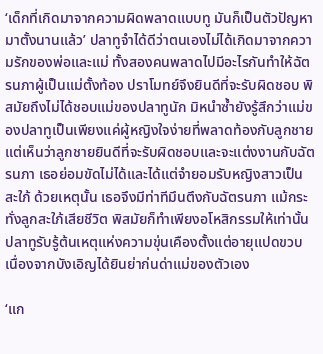‘เด็กที่เกิดมาจากความผิดพลาดแบบทู มันก็เป็นตัวปัญหามาตั้งนานแล้ว’ ปลาทูจำได้ดีว่าตนเองไม่ได้เกิดมาจากความรักของพ่อและแม่ ทั้งสองคนพลาดไปมีอะไรกันทำให้ฉัตรนภาผู้เป็นแม่ตั้งท้อง ปราโมทย์จึงยินดีที่จะรับผิดชอบ พิสมัยถึงไม่ได้ชอบแม่ของปลาทูนัก มิหนำซ้ำยังรู้สึกว่าแม่ของปลาทูเป็นเพียงแค่ผู้หญิงใจง่ายที่พลาดท้องกับลูกชาย แต่เห็นว่าลูกชายยินดีที่จะรับผิดชอบและจะแต่งงานกับฉัตรนภา เธอย่อมขัดไม่ได้และได้แต่จำยอมรับหญิงสาวเป็นสะใภ้ ด้วยเหตุนั้น เธอจึงมีท่าทีมึนตึงกับฉัตรนภา แม้กระทั่งลูกสะใภ้เสียชีวิต พิสมัยก็ทำเพียงอโหสิกรรมให้เท่านั้น ปลาทูรับรู้ต้นเหตุแห่งความขุ่นเคืองตั้งแต่อายุแปดขวบ เนื่องจากบังเอิญได้ยินย่าก่นด่าแม่ของตัวเอง

‘แก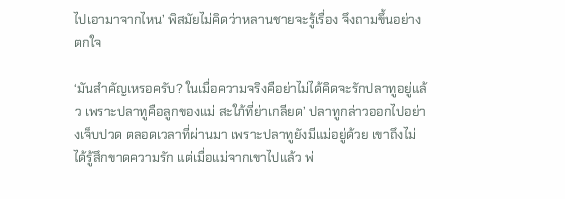ไปเอามาจากไหน’ พิสมัยไม่คิดว่าหลานชายจะรู้เรื่อง จึงถามขึ้นอย่างตกใจ

‘มันสำคัญเหรอครับ? ในเมื่อความจริงคือย่าไม่ได้คิดจะรักปลาทูอยู่แล้ว เพราะปลาทูคือลูกของแม่ สะใภ้ที่ย่าเกลียด’ ปลาทูกล่าวออกไปอย่างเจ็บปวด ตลอดเวลาที่ผ่านมา เพราะปลาทูยังมีแม่อยู่ด้วย เขาถึงไม่ได้รู้สึกขาดความรัก แต่เมื่อแม่จากเขาไปแล้ว พ่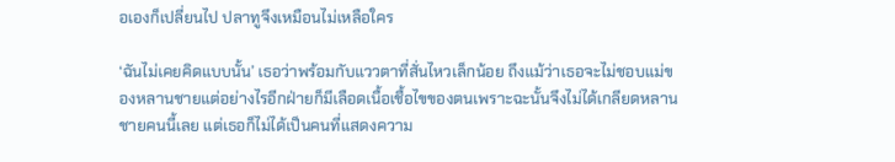อเองก็เปลี่ยนไป ปลาทูจึงเหมือนไม่เหลือใคร

‘ฉันไม่เคยคิดแบบนั้น’ เธอว่าพร้อมกับแววตาที่สั่นไหวเล็กน้อย ถึงแม้ว่าเธอจะไม่ชอบแม่ของหลานชายแต่อย่างไรอีกฝ่ายก็มีเลือดเนื้อเชื้อไขของตนเพราะฉะนั้นจึงไม่ได้เกลียดหลานชายคนนี้เลย แต่เธอก็ไม่ได้เป็นคนที่แสดงความ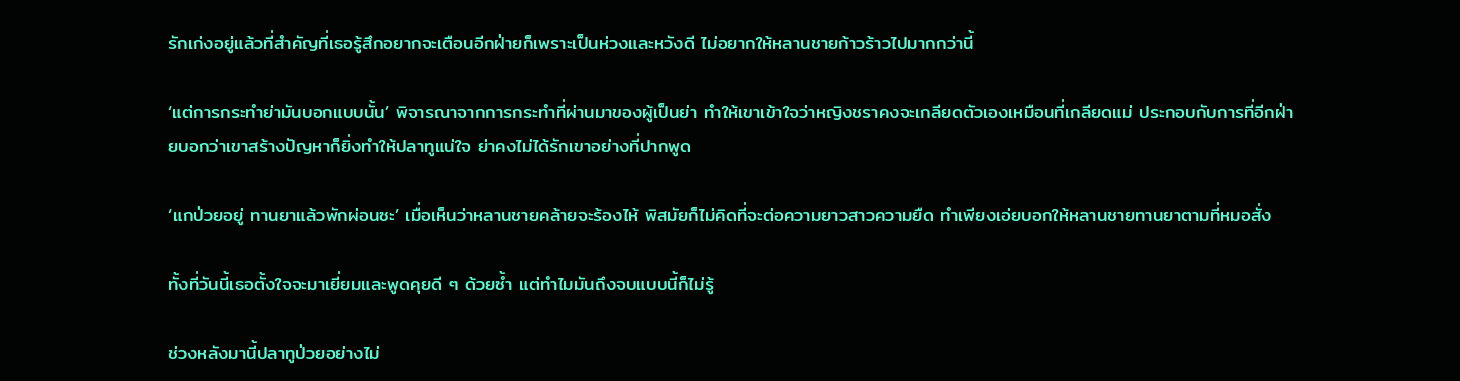รักเก่งอยู่แล้วที่สำคัญที่เธอรู้สึกอยากจะเตือนอีกฝ่ายก็เพราะเป็นห่วงและหวังดี ไม่อยากให้หลานชายก้าวร้าวไปมากกว่านี้

‘แต่การกระทำย่ามันบอกแบบนั้น’ พิจารณาจากการกระทำที่ผ่านมาของผู้เป็นย่า ทำให้เขาเข้าใจว่าหญิงชราคงจะเกลียดตัวเองเหมือนที่เกลียดแม่ ประกอบกับการที่อีกฝ่ายบอกว่าเขาสร้างปัญหาก็ยิ่งทำให้ปลาทูแน่ใจ ย่าคงไม่ได้รักเขาอย่างที่ปากพูด

‘แกป่วยอยู่ ทานยาแล้วพักผ่อนซะ’ เมื่อเห็นว่าหลานชายคล้ายจะร้องไห้ พิสมัยก็ไม่คิดที่จะต่อความยาวสาวความยืด ทำเพียงเอ่ยบอกให้หลานชายทานยาตามที่หมอสั่ง

ทั้งที่วันนี้เธอตั้งใจจะมาเยี่ยมและพูดคุยดี ๆ ด้วยซ้ำ แต่ทำไมมันถึงจบแบบนี้ก็ไม่รู้

ช่วงหลังมานี้ปลาทูป่วยอย่างไม่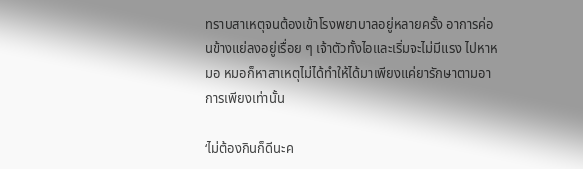ทราบสาเหตุจนต้องเข้าโรงพยาบาลอยู่หลายครั้ง อาการค่อนข้างแย่ลงอยู่เรื่อย ๆ เจ้าตัวทั้งไอและเริ่มจะไม่มีแรง ไปหาหมอ หมอก็หาสาเหตุไม่ได้ทำให้ได้มาเพียงแค่ยารักษาตามอาการเพียงเท่านั้น

‘ไม่ต้องกินก็ดีนะค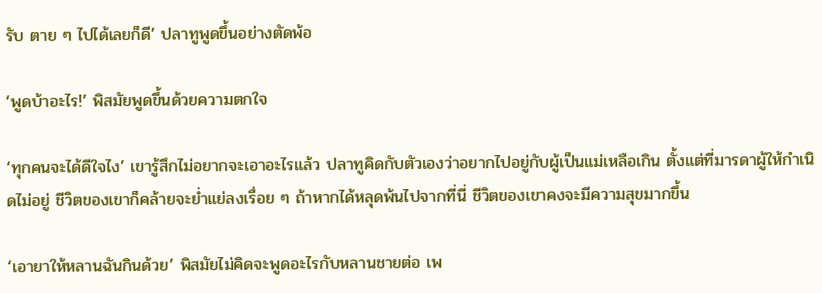รับ ตาย ๆ ไปได้เลยก็ดี’ ปลาทูพูดขึ้นอย่างตัดพ้อ

‘พูดบ้าอะไร!’ พิสมัยพูดขึ้นด้วยความตกใจ

‘ทุกคนจะได้ดีใจไง’ เขารู้สึกไม่อยากจะเอาอะไรแล้ว ปลาทูคิดกับตัวเองว่าอยากไปอยู่กับผู้เป็นแม่เหลือเกิน ตั้งแต่ที่มารดาผู้ให้กำเนิดไม่อยู่ ชีวิตของเขาก็คล้ายจะย่ำแย่ลงเรื่อย ๆ ถ้าหากได้หลุดพ้นไปจากที่นี่ ชีวิตของเขาคงจะมีความสุขมากขึ้น

‘เอายาให้หลานฉันกินด้วย’ พิสมัยไม่คิดจะพูดอะไรกับหลานชายต่อ เพ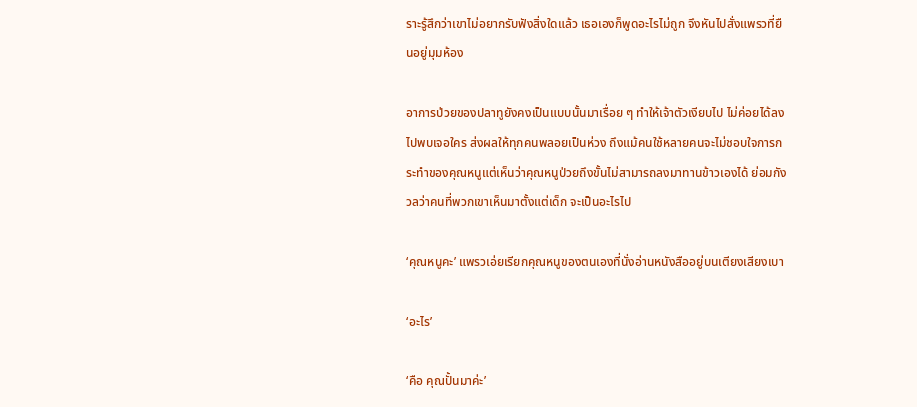ราะรู้สึกว่าเขาไม่อยากรับฟังสิ่งใดแล้ว เธอเองก็พูดอะไรไม่ถูก จึงหันไปสั่งแพรวที่ยืนอยู่มุมห้อง

อาการป่วยของปลาทูยังคงเป็นแบบนั้นมาเรื่อย ๆ ทำให้เจ้าตัวเงียบไป ไม่ค่อยได้ลงไปพบเจอใคร ส่งผลให้ทุกคนพลอยเป็นห่วง ถึงแม้คนใช้หลายคนจะไม่ชอบใจการกระทำของคุณหนูแต่เห็นว่าคุณหนูป่วยถึงขั้นไม่สามารถลงมาทานข้าวเองได้ ย่อมกังวลว่าคนที่พวกเขาเห็นมาตั้งแต่เด็ก จะเป็นอะไรไป

‘คุณหนูคะ’ แพรวเอ่ยเรียกคุณหนูของตนเองที่นั่งอ่านหนังสืออยู่บนเตียงเสียงเบา

‘อะไร’

‘คือ คุณปั้นมาค่ะ’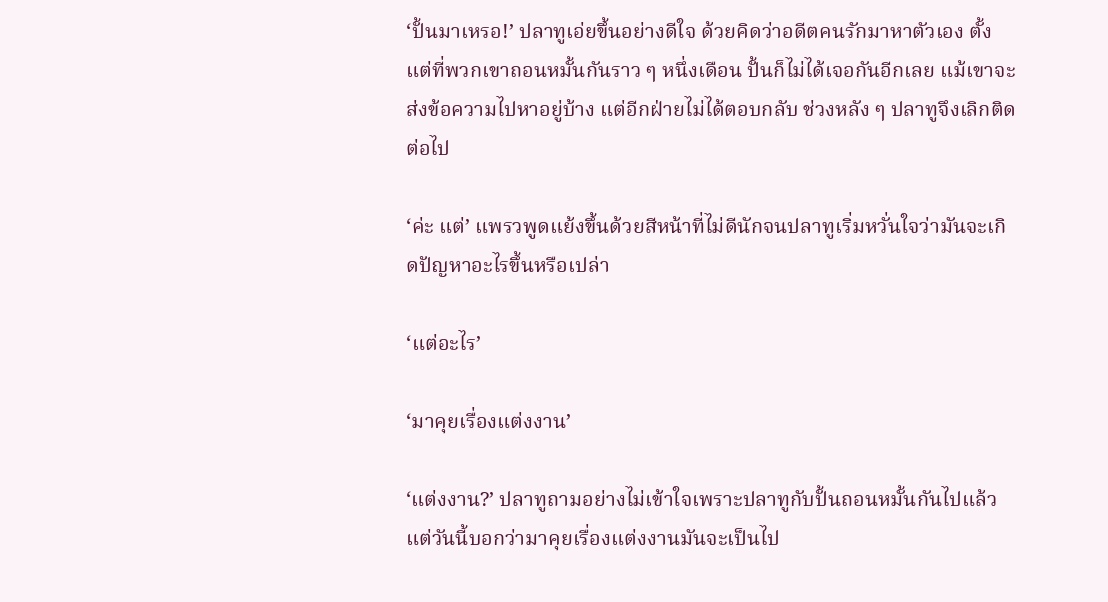‘ปั้นมาเหรอ!’ ปลาทูเอ่ยขึ้นอย่างดีใจ ด้วยคิดว่าอดีตคนรักมาหาตัวเอง ตั้งแต่ที่พวกเขาถอนหมั้นกันราว ๆ หนึ่งเดือน ปั้นก็ไม่ได้เจอกันอีกเลย แม้เขาจะส่งข้อความไปหาอยู่บ้าง แต่อีกฝ่ายไม่ได้ตอบกลับ ช่วงหลัง ๆ ปลาทูจึงเลิกติดต่อไป

‘ค่ะ แต่’ แพรวพูดแย้งขึ้นด้วยสีหน้าที่ไม่ดีนักจนปลาทูเริ่มหวั่นใจว่ามันจะเกิดปัญหาอะไรขึ้นหรือเปล่า

‘แต่อะไร’

‘มาคุยเรื่องแต่งงาน’

‘แต่งงาน?’ ปลาทูถามอย่างไม่เข้าใจเพราะปลาทูกับปั้นถอนหมั้นกันไปแล้วแต่วันนี้บอกว่ามาคุยเรื่องแต่งงานมันจะเป็นไป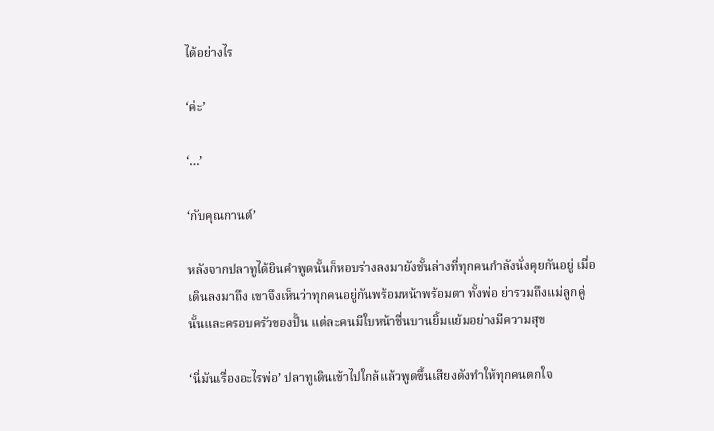ได้อย่างไร

‘ค่ะ’

‘…’

‘กับคุณกานต์’

หลังจากปลาทูได้ยินคำพูดนั้นก็หอบร่างลงมายังชั้นล่างที่ทุกคนกำลังนั่งคุยกันอยู่ เมื่อเดินลงมาถึง เขาจึงเห็นว่าทุกคนอยู่กันพร้อมหน้าพร้อมตา ทั้งพ่อ ย่ารวมถึงแม่ลูกคู่นั้นและครอบครัวของปั้น แต่ละคนมีใบหน้าชื่นบานยิ้มแย้มอย่างมีความสุข

‘นี่มันเรื่องอะไรพ่อ’ ปลาทูเดินเข้าไปใกล้แล้วพูดขึ้นเสียงดังทำให้ทุกคนตกใจ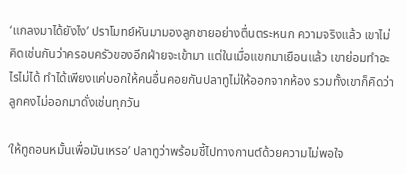‘แกลงมาได้ยังไง’ ปราโมทย์หันมามองลูกชายอย่างตื่นตระหนก ความจริงแล้ว เขาไม่คิดเช่นกันว่าครอบครัวของอีกฝ่ายจะเข้ามา แต่ในเมื่อแขกมาเยือนแล้ว เขาย่อมทำอะไรไม่ได้ ทำได้เพียงแค่บอกให้คนอื่นคอยกันปลาทูไม่ให้ออกจากห้อง รวมทั้งเขาก็คิดว่าลูกคงไม่ออกมาดั่งเช่นทุกวัน

‘ให้ทูถอนหมั้นเพื่อมันเหรอ’ ปลาทูว่าพร้อมชี้ไปทางกานต์ด้วยความไม่พอใจ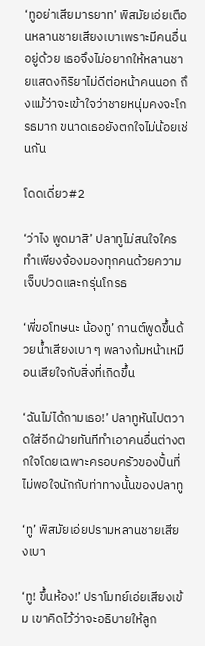‘ทูอย่าเสียมารยาท’ พิสมัยเอ่ยเตือนหลานชายเสียงเบาเพราะมีคนอื่นอยู่ด้วย เธอจึงไม่อยากให้หลานชายแสดงกิริยาไม่ดีต่อหน้าคนนอก ถึงแม้ว่าจะเข้าใจว่าชายหนุ่มคงจะโกรธมาก ขนาดเธอยังตกใจไม่น้อยเช่นกัน

โดดเดี่ยว#2

‘ว่าไง พูดมาสิ’ ปลาทูไม่สนใจใครทำเพียงจ้องมองทุกคนด้วยความเจ็บปวดและกรุ่นโกรธ

‘พี่ขอโทษนะ น้องทู’ กานต์พูดขึ้นด้วยน้ำเสียงเบา ๆ พลางก้มหน้าเหมือนเสียใจกับสิ่งที่เกิดขึ้น

‘ฉันไม่ได้ถามเธอ!’ ปลาทูหันไปตวาดใส่อีกฝ่ายทันทีทำเอาคนอื่นต่างตกใจโดยเฉพาะครอบครัวของปั้นที่ไม่พอใจนักกับท่าทางนั้นของปลาทู

‘ทู’ พิสมัยเอ่ยปรามหลานชายเสียงเบา

‘ทู! ขึ้นห้อง!’ ปราโมทย์เอ่ยเสียงเข้ม เขาคิดไว้ว่าจะอธิบายให้ลูก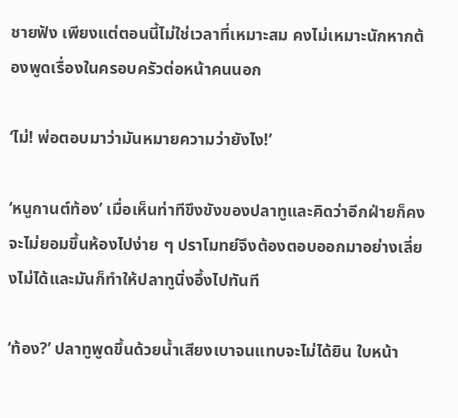ชายฟัง เพียงแต่ตอนนี้ไม่ใช่เวลาที่เหมาะสม คงไม่เหมาะนักหากต้องพูดเรื่องในครอบครัวต่อหน้าคนนอก

‘ไม่! พ่อตอบมาว่ามันหมายความว่ายังไง!’

‘หนูกานต์ท้อง’ เมื่อเห็นท่าทีขึงขังของปลาทูและคิดว่าอีกฝ่ายก็คงจะไม่ยอมขึ้นห้องไปง่าย ๆ ปราโมทย์จึงต้องตอบออกมาอย่างเลี่ยงไม่ได้และมันก็ทำให้ปลาทูนิ่งอึ้งไปทันที

‘ท้อง?’ ปลาทูพูดขึ้นด้วยน้ำเสียงเบาจนแทบจะไม่ได้ยิน ใบหน้า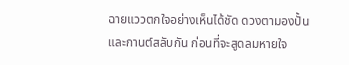ฉายแววตกใจอย่างเห็นได้ชัด ดวงตามองปั้นและกานต์สลับกัน ก่อนที่จะสูดลมหายใจ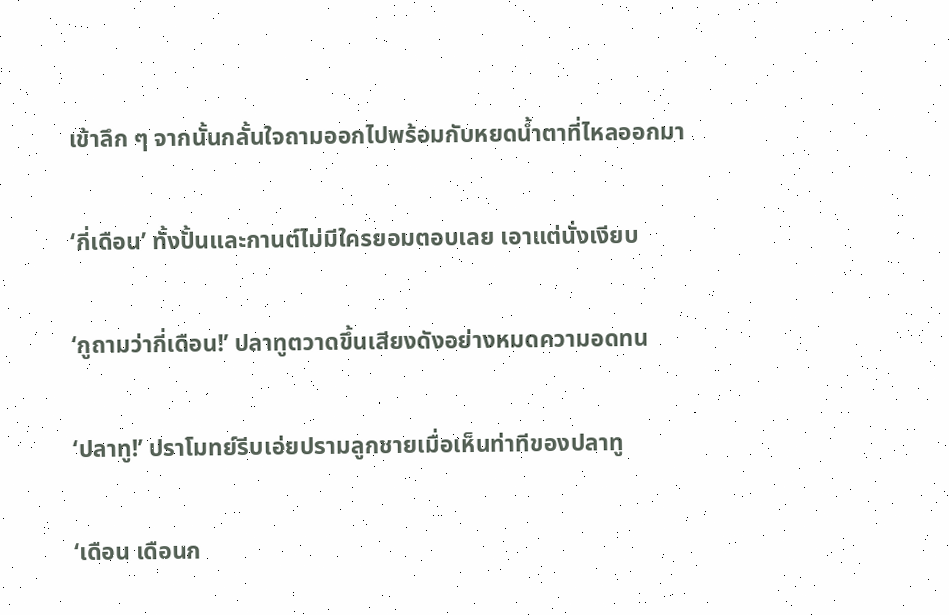เข้าลึก ๆ จากนั้นกลั้นใจถามออกไปพร้อมกับหยดน้ำตาที่ไหลออกมา

‘กี่เดือน’ ทั้งปั้นและกานต์ไม่มีใครยอมตอบเลย เอาแต่นั่งเงียบ

‘กูถามว่ากี่เดือน!’ ปลาทูตวาดขึ้นเสียงดังอย่างหมดความอดทน

‘ปลาทู!’ ปราโมทย์รีบเอ่ยปรามลูกชายเมื่อเห็นท่าทีของปลาทู

‘เดือน เดือนก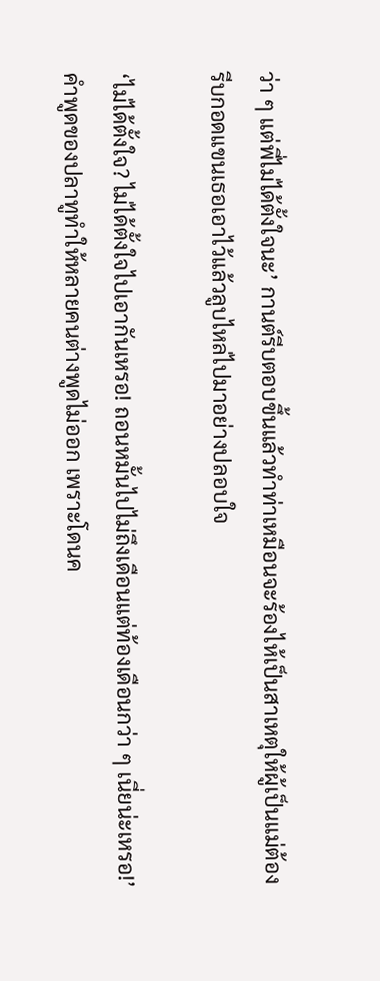ว่า ๆ แต่พี่ไม่ได้ตั้งใจนะ’ กานต์รีบตอบขึ้นแล้วทำท่าเหมือนจะร้องไห้เป็นสาเหตุให้ผู้เป็นแม่ต้องรีบกอดแขนเธอเอาไว้แล้วลูบไหล่ไปมาอย่างปลอบใจ

‘ไม่ได้ตั้งใจ? ไม่ได้ตั้งใจไปเอากันเหรอ! ถอนหมั้นไปไม่ถึงเดือนแต่ท้องเดือนกว่า ๆ เนี่ยน่ะเหรอ!’ คำพูดของปลาทูทำให้หลายคนต่างพูดไม่ออก เพราะโดนค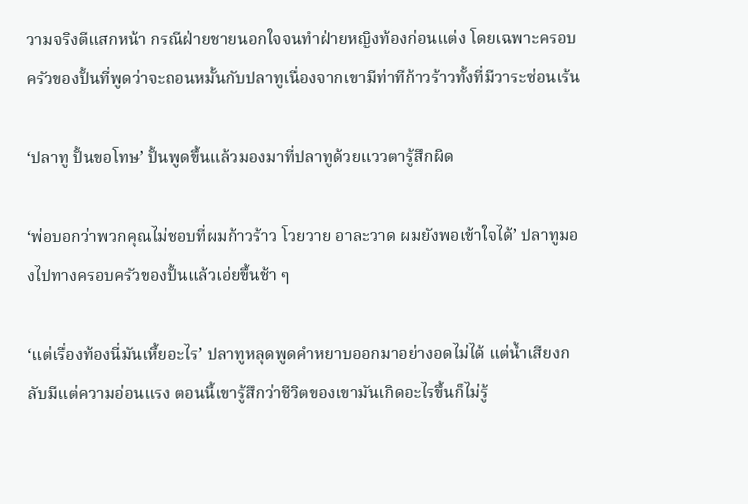วามจริงตีแสกหน้า กรณีฝ่ายชายนอกใจจนทำฝ่ายหญิงท้องก่อนแต่ง โดยเฉพาะครอบครัวของปั้นที่พูดว่าจะถอนหมั้นกับปลาทูเนื่องจากเขามีท่าทีก้าวร้าวทั้งที่มีวาระซ่อนเร้น

‘ปลาทู ปั้นขอโทษ’ ปั้นพูดขึ้นแล้วมองมาที่ปลาทูด้วยแววตารู้สึกผิด

‘พ่อบอกว่าพวกคุณไม่ชอบที่ผมก้าวร้าว โวยวาย อาละวาด ผมยังพอเข้าใจได้’ ปลาทูมองไปทางครอบครัวของปั้นแล้วเอ่ยขึ้นช้า ๆ

‘แต่เรื่องท้องนี่มันเหี้ยอะไร’ ปลาทูหลุดพูดคำหยาบออกมาอย่างอดไม่ได้ แต่น้ำเสียงกลับมีแต่ความอ่อนแรง ตอนนี้เขารู้สึกว่าชีวิตของเขามันเกิดอะไรขึ้นก็ไม่รู้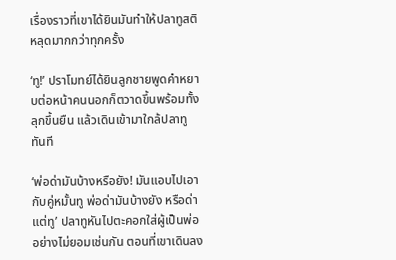เรื่องราวที่เขาได้ยินมันทำให้ปลาทูสติหลุดมากกว่าทุกครั้ง

‘ทู!’ ปราโมทย์ได้ยินลูกชายพูดคำหยาบต่อหน้าคนนอกก็ตวาดขึ้นพร้อมทั้งลุกขึ้นยืน แล้วเดินเข้ามาใกล้ปลาทูทันที

‘พ่อด่ามันบ้างหรือยัง! มันแอบไปเอากับคู่หมั้นทู พ่อด่ามันบ้างยัง หรือด่าแต่ทู’ ปลาทูหันไปตะคอกใส่ผู้เป็นพ่ออย่างไม่ยอมเช่นกัน ตอนที่เขาเดินลง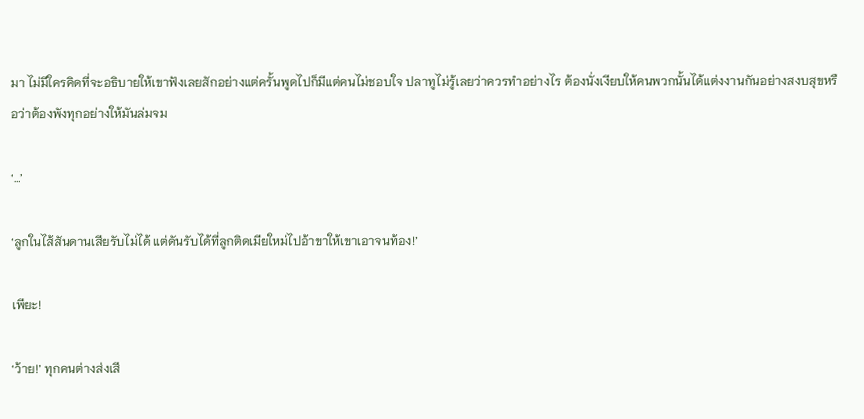มา ไม่มีใครคิดที่จะอธิบายให้เขาฟังเลยสักอย่างแต่ครั้นพูดไปก็มีแต่คนไม่ชอบใจ ปลาทูไม่รู้เลยว่าควรทำอย่างไร ต้องนั่งเงียบให้คนพวกนั้นได้แต่งงานกันอย่างสงบสุขหรือว่าต้องพังทุกอย่างให้มันล่มจม

‘…’

‘ลูกในไส้สันดานเสียรับไม่ได้ แต่ดันรับได้ที่ลูกติดเมียใหม่ไปอ้าขาให้เขาเอาจนท้อง!’

เพียะ!

‘ว้าย!’ ทุกคนต่างส่งเสี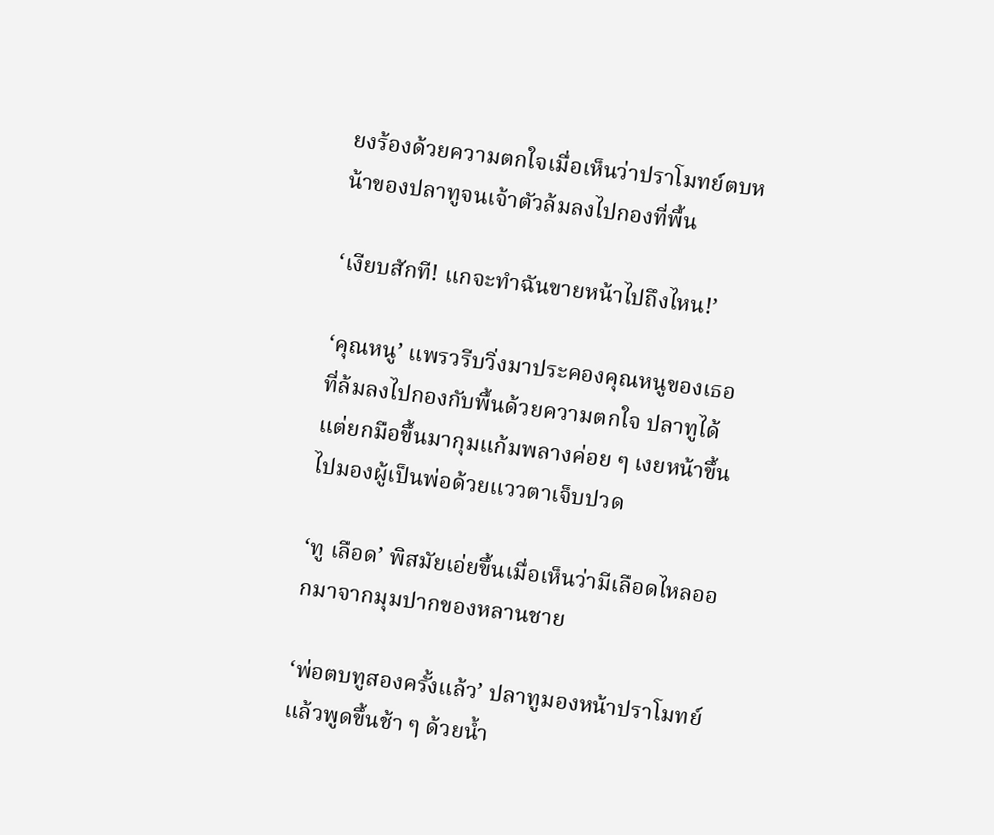ยงร้องด้วยความตกใจเมื่อเห็นว่าปราโมทย์ตบหน้าของปลาทูจนเจ้าตัวล้มลงไปกองที่พื้น

‘เงียบสักที! แกจะทำฉันขายหน้าไปถึงไหน!’

‘คุณหนู’ แพรวรีบวิ่งมาประคองคุณหนูของเธอที่ล้มลงไปกองกับพื้นด้วยความตกใจ ปลาทูได้แต่ยกมือขึ้นมากุมแก้มพลางค่อย ๆ เงยหน้าขึ้นไปมองผู้เป็นพ่อด้วยแววตาเจ็บปวด

‘ทู เลือด’ พิสมัยเอ่ยขึ้นเมื่อเห็นว่ามีเลือดไหลออกมาจากมุมปากของหลานชาย

‘พ่อตบทูสองครั้งแล้ว’ ปลาทูมองหน้าปราโมทย์แล้วพูดขึ้นช้า ๆ ด้วยน้ำ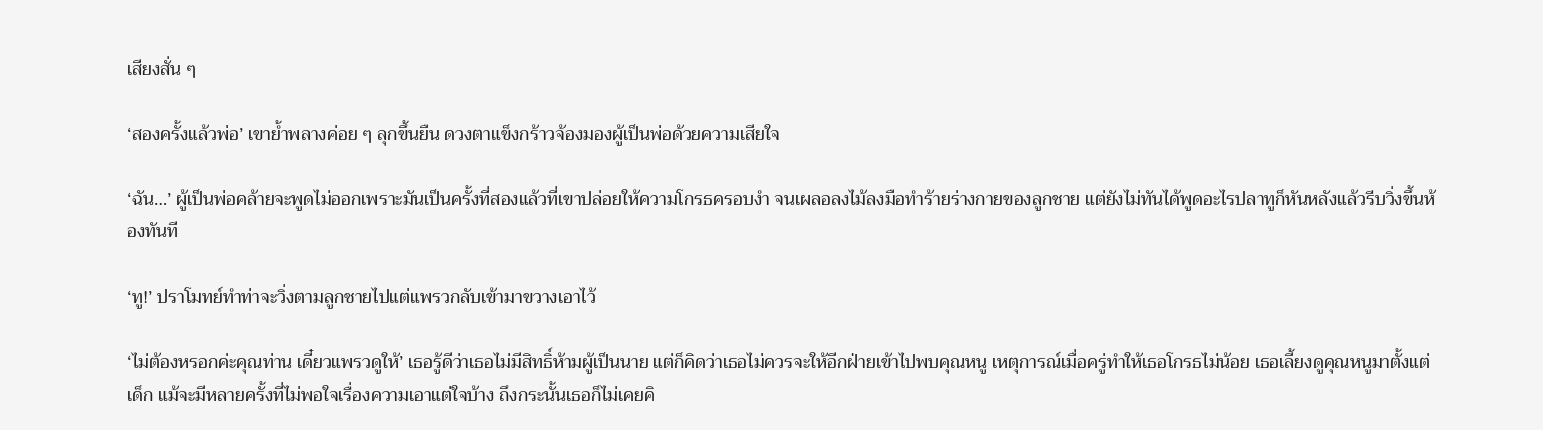เสียงสั่น ๆ

‘สองครั้งแล้วพ่อ’ เขาย้ำพลางค่อย ๆ ลุกขึ้นยืน ดวงตาแข็งกร้าวจ้องมองผู้เป็นพ่อด้วยความเสียใจ

‘ฉัน…’ ผู้เป็นพ่อคล้ายจะพูดไม่ออกเพราะมันเป็นครั้งที่สองแล้วที่เขาปล่อยให้ความโกรธครอบงำ จนเผลอลงไม้ลงมือทำร้ายร่างกายของลูกชาย แต่ยังไม่ทันได้พูดอะไรปลาทูก็หันหลังแล้วรีบวิ่งขึ้นห้องทันที

‘ทู!’ ปราโมทย์ทำท่าจะวิ่งตามลูกชายไปแต่แพรวกลับเข้ามาขวางเอาไว้

‘ไม่ต้องหรอกค่ะคุณท่าน เดี๋ยวแพรวดูให้’ เธอรู้ดีว่าเธอไม่มีสิทธิ์ห้ามผู้เป็นนาย แต่ก็คิดว่าเธอไม่ควรจะให้อีกฝ่ายเข้าไปพบคุณหนู เหตุการณ์เมื่อครู่ทำให้เธอโกรธไม่น้อย เธอเลี้ยงดูคุณหนูมาตั้งแต่เด็ก แม้จะมีหลายครั้งที่ไม่พอใจเรื่องความเอาแต่ใจบ้าง ถึงกระนั้นเธอก็ไม่เคยคิ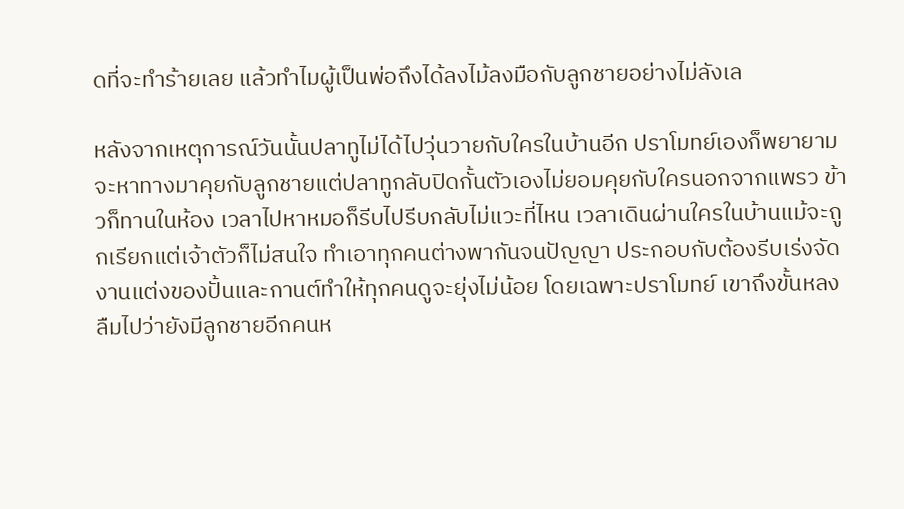ดที่จะทำร้ายเลย แล้วทำไมผู้เป็นพ่อถึงได้ลงไม้ลงมือกับลูกชายอย่างไม่ลังเล

หลังจากเหตุการณ์วันนั้นปลาทูไม่ได้ไปวุ่นวายกับใครในบ้านอีก ปราโมทย์เองก็พยายามจะหาทางมาคุยกับลูกชายแต่ปลาทูกลับปิดกั้นตัวเองไม่ยอมคุยกับใครนอกจากแพรว ข้าวก็ทานในห้อง เวลาไปหาหมอก็รีบไปรีบกลับไม่แวะที่ไหน เวลาเดินผ่านใครในบ้านแม้จะถูกเรียกแต่เจ้าตัวก็ไม่สนใจ ทำเอาทุกคนต่างพากันจนปัญญา ประกอบกับต้องรีบเร่งจัดงานแต่งของปั้นและกานต์ทำให้ทุกคนดูจะยุ่งไม่น้อย โดยเฉพาะปราโมทย์ เขาถึงขั้นหลงลืมไปว่ายังมีลูกชายอีกคนห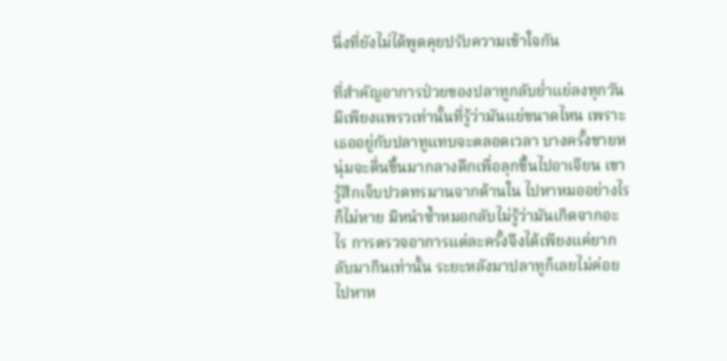นึ่งที่ยังไม่ได้พูดคุยปรับความเข้าใจกัน

ที่สำคัญอาการป่วยของปลาทูกลับย่ำแย่ลงทุกวัน มีเพียงแพรวเท่านั้นที่รู้ว่ามันแย่ขนาดไหน เพราะเธออยู่กับปลาทูแทบจะตลอดเวลา บางครั้งชายหนุ่มจะตื่นขึ้นมากลางดึกเพื่อลุกขึ้นไปอาเจียน เขารู้สึกเจ็บปวดทรมานจากด้านใน ไปหาหมออย่างไรก็ไม่หาย มิหนำซ้ำหมอกลับไม่รู้ว่ามันเกิดจากอะไร การตรวจอาการแต่ละครั้งจึงได้เพียงแค่ยากลับมากินเท่านั้น ระยะหลังมาปลาทูก็เลยไม่ค่อยไปหาห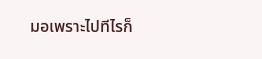มอเพราะไปทีไรก็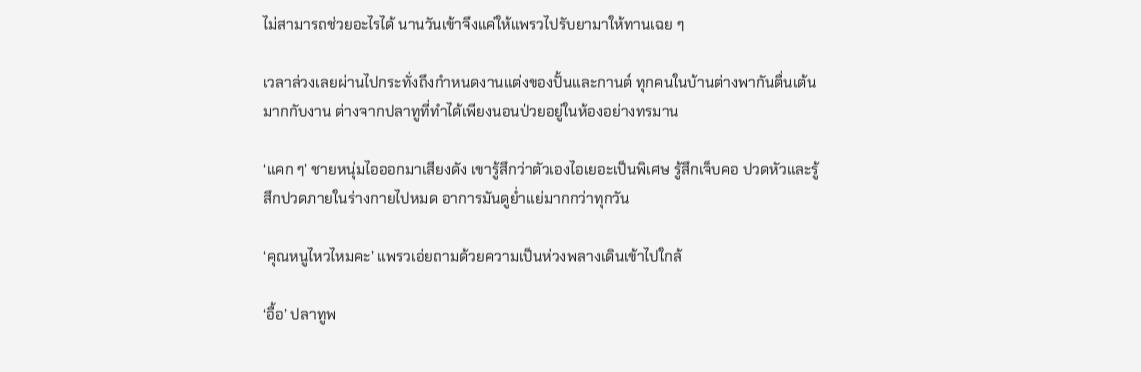ไม่สามารถช่วยอะไรได้ นานวันเข้าจึงแค่ให้แพรวไปรับยามาให้ทานเฉย ๆ

เวลาล่วงเลยผ่านไปกระทั่งถึงกำหนดงานแต่งของปั้นและกานต์ ทุกคนในบ้านต่างพากันตื่นเต้นมากกับงาน ต่างจากปลาทูที่ทำได้เพียงนอนป่วยอยู่ในห้องอย่างทรมาน

‘แคก ๆ’ ชายหนุ่มไอออกมาเสียงดัง เขารู้สึกว่าตัวเองไอเยอะเป็นพิเศษ รู้สึกเจ็บคอ ปวดหัวและรู้สึกปวดภายในร่างกายไปหมด อาการมันดูย่ำแย่มากกว่าทุกวัน

‘คุณหนูไหวไหมคะ’ แพรวเอ่ยถามด้วยความเป็นห่วงพลางเดินเข้าไปใกล้

‘อื้อ’ ปลาทูพ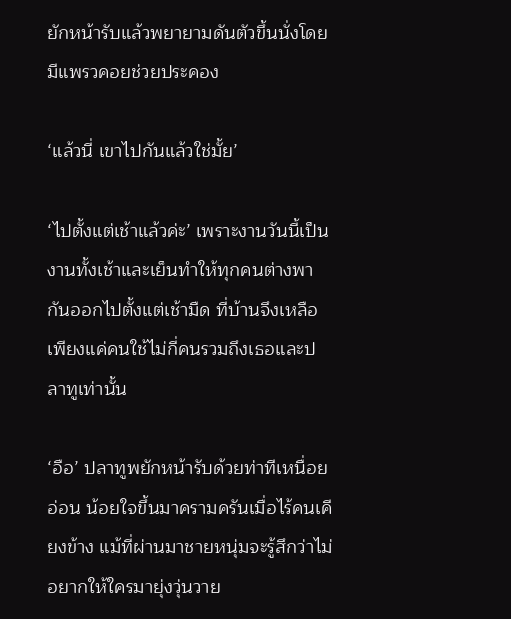ยักหน้ารับแล้วพยายามดันตัวขึ้นนั่งโดยมีแพรวคอยช่วยประคอง

‘แล้วนี่ เขาไปกันแล้วใช่มั้ย’

‘ไปตั้งแต่เช้าแล้วค่ะ’ เพราะงานวันนี้เป็นงานทั้งเช้าและเย็นทำให้ทุกคนต่างพากันออกไปตั้งแต่เช้ามืด ที่บ้านจึงเหลือเพียงแค่คนใช้ไม่กี่คนรวมถึงเธอและปลาทูเท่านั้น

‘อือ’ ปลาทูพยักหน้ารับด้วยท่าทีเหนื่อยอ่อน น้อยใจขึ้นมาครามครันเมื่อไร้คนเคียงข้าง แม้ที่ผ่านมาชายหนุ่มจะรู้สึกว่าไม่อยากให้ใครมายุ่งวุ่นวาย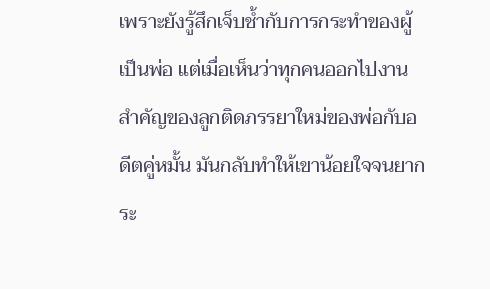เพราะยังรู้สึกเจ็บช้ำกับการกระทำของผู้เป็นพ่อ แต่เมื่อเห็นว่าทุกคนออกไปงานสำคัญของลูกติดภรรยาใหม่ของพ่อกับอดีตคู่หมั้น มันกลับทำให้เขาน้อยใจจนยากระ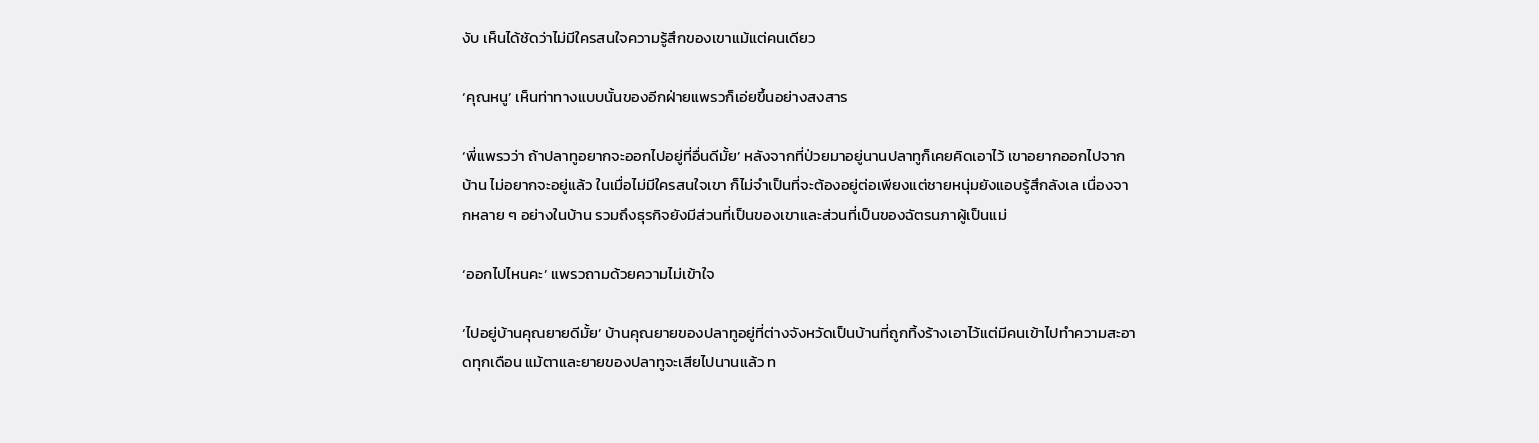งับ เห็นได้ชัดว่าไม่มีใครสนใจความรู้สึกของเขาแม้แต่คนเดียว

‘คุณหนู’ เห็นท่าทางแบบนั้นของอีกฝ่ายแพรวก็เอ่ยขึ้นอย่างสงสาร

‘พี่แพรวว่า ถ้าปลาทูอยากจะออกไปอยู่ที่อื่นดีมั้ย’ หลังจากที่ป่วยมาอยู่นานปลาทูก็เคยคิดเอาไว้ เขาอยากออกไปจากบ้าน ไม่อยากจะอยู่แล้ว ในเมื่อไม่มีใครสนใจเขา ก็ไม่จำเป็นที่จะต้องอยู่ต่อเพียงแต่ชายหนุ่มยังแอบรู้สึกลังเล เนื่องจากหลาย ๆ อย่างในบ้าน รวมถึงธุรกิจยังมีส่วนที่เป็นของเขาและส่วนที่เป็นของฉัตรนภาผู้เป็นแม่

‘ออกไปไหนคะ’ แพรวถามด้วยความไม่เข้าใจ

‘ไปอยู่บ้านคุณยายดีมั้ย’ บ้านคุณยายของปลาทูอยู่ที่ต่างจังหวัดเป็นบ้านที่ถูกทิ้งร้างเอาไว้แต่มีคนเข้าไปทำความสะอาดทุกเดือน แม้ตาและยายของปลาทูจะเสียไปนานแล้ว ท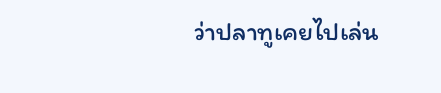ว่าปลาทูเคยไปเล่น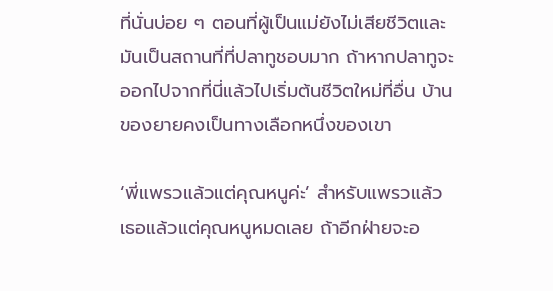ที่นั่นบ่อย ๆ ตอนที่ผู้เป็นแม่ยังไม่เสียชีวิตและมันเป็นสถานที่ที่ปลาทูชอบมาก ถ้าหากปลาทูจะออกไปจากที่นี่แล้วไปเริ่มต้นชีวิตใหม่ที่อื่น บ้านของยายคงเป็นทางเลือกหนึ่งของเขา

‘พี่แพรวแล้วแต่คุณหนูค่ะ’ สำหรับแพรวแล้ว เธอแล้วแต่คุณหนูหมดเลย ถ้าอีกฝ่ายจะอ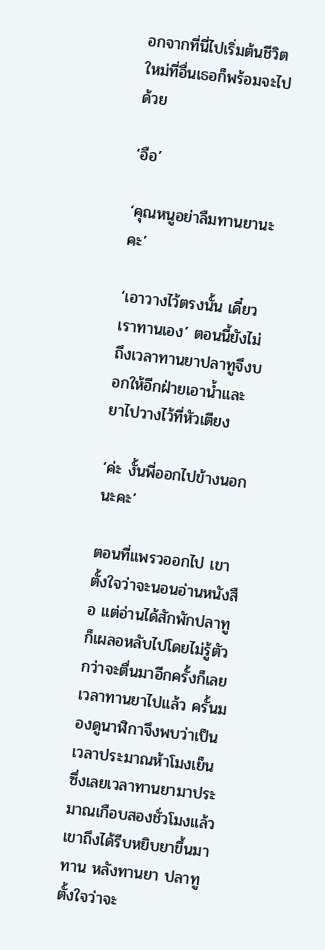อกจากที่นี่ไปเริ่มต้นชีวิตใหม่ที่อื่นเธอก็พร้อมจะไปด้วย

‘อือ’

‘คุณหนูอย่าลืมทานยานะคะ’

‘เอาวางไว้ตรงนั้น เดี๋ยวเราทานเอง’ ตอนนี้ยังไม่ถึงเวลาทานยาปลาทูจึงบอกให้อีกฝ่ายเอาน้ำและยาไปวางไว้ที่หัวเตียง

‘ค่ะ งั้นพี่ออกไปข้างนอกนะคะ’

ตอนที่แพรวออกไป เขาตั้งใจว่าจะนอนอ่านหนังสือ แต่อ่านได้สักพักปลาทูก็เผลอหลับไปโดยไม่รู้ตัว กว่าจะตื่นมาอีกครั้งก็เลยเวลาทานยาไปแล้ว ครั้นมองดูนาฬิกาจึงพบว่าเป็นเวลาประมาณห้าโมงเย็นซึ่งเลยเวลาทานยามาประมาณเกือบสองชั่วโมงแล้ว เขาถึงได้รีบหยิบยาขึ้นมาทาน หลังทานยา ปลาทูตั้งใจว่าจะ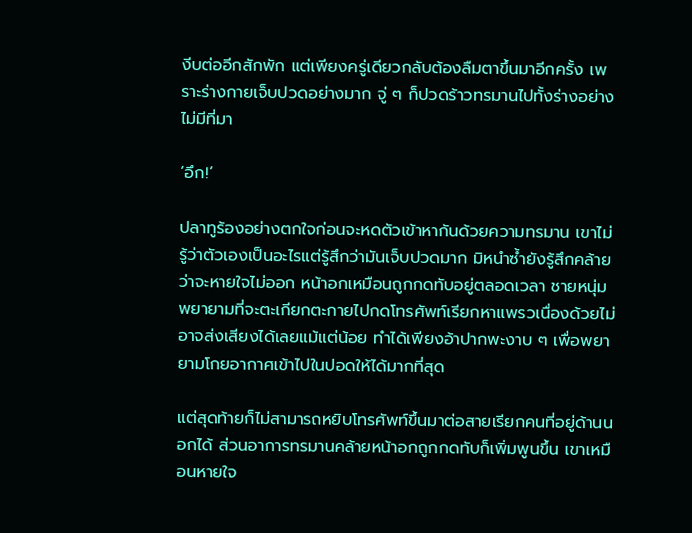งีบต่ออีกสักพัก แต่เพียงครู่เดียวกลับต้องลืมตาขึ้นมาอีกครั้ง เพราะร่างกายเจ็บปวดอย่างมาก จู่ ๆ ก็ปวดร้าวทรมานไปทั้งร่างอย่างไม่มีที่มา

‘อึก!’

ปลาทูร้องอย่างตกใจก่อนจะหดตัวเข้าหากันด้วยความทรมาน เขาไม่รู้ว่าตัวเองเป็นอะไรแต่รู้สึกว่ามันเจ็บปวดมาก มิหนำซ้ำยังรู้สึกคล้ายว่าจะหายใจไม่ออก หน้าอกเหมือนถูกกดทับอยู่ตลอดเวลา ชายหนุ่มพยายามที่จะตะเกียกตะกายไปกดโทรศัพท์เรียกหาแพรวเนื่องด้วยไม่อาจส่งเสียงได้เลยแม้แต่น้อย ทำได้เพียงอ้าปากพะงาบ ๆ เพื่อพยายามโกยอากาศเข้าไปในปอดให้ได้มากที่สุด

แต่สุดท้ายก็ไม่สามารถหยิบโทรศัพท์ขึ้นมาต่อสายเรียกคนที่อยู่ด้านนอกได้ ส่วนอาการทรมานคล้ายหน้าอกถูกกดทับก็เพิ่มพูนขึ้น เขาเหมือนหายใจ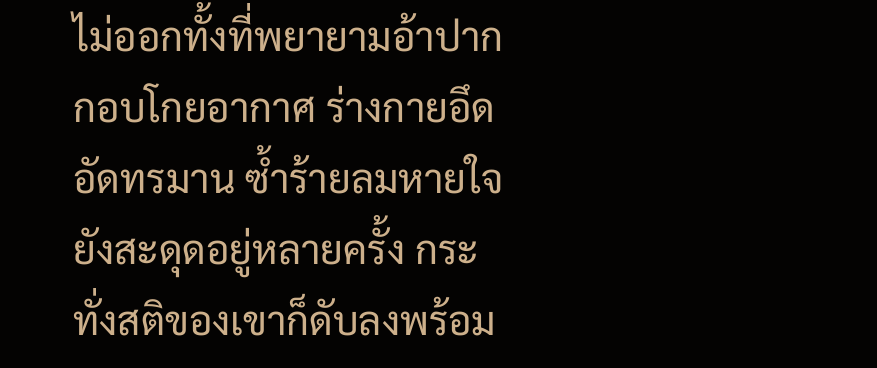ไม่ออกทั้งที่พยายามอ้าปากกอบโกยอากาศ ร่างกายอึดอัดทรมาน ซ้ำร้ายลมหายใจยังสะดุดอยู่หลายครั้ง กระทั่งสติของเขาก็ดับลงพร้อม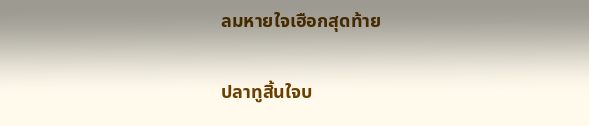ลมหายใจเฮือกสุดท้าย

ปลาทูสิ้นใจบ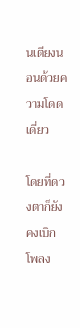นเตียงนอนด้วยความโดดเดี่ยว

โดยที่ดวงตาก็ยังคงเบิกโพลง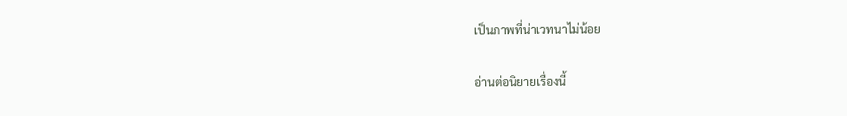เป็นภาพที่น่าเวทนาไม่น้อย

อ่านต่อนิยายเรื่องนี้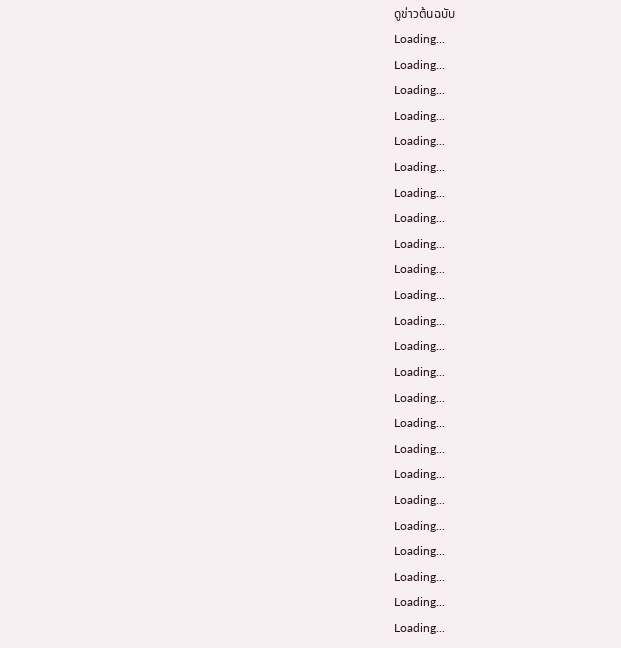ดูข่าวต้นฉบับ
Loading...
Loading...
Loading...
Loading...
Loading...
Loading...
Loading...
Loading...
Loading...
Loading...
Loading...
Loading...
Loading...
Loading...
Loading...
Loading...
Loading...
Loading...
Loading...
Loading...
Loading...
Loading...
Loading...
Loading...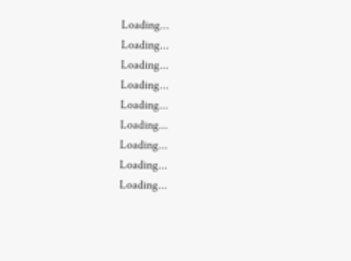Loading...
Loading...
Loading...
Loading...
Loading...
Loading...
Loading...
Loading...
Loading...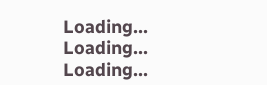Loading...
Loading...
Loading...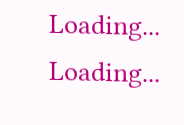Loading...
Loading...